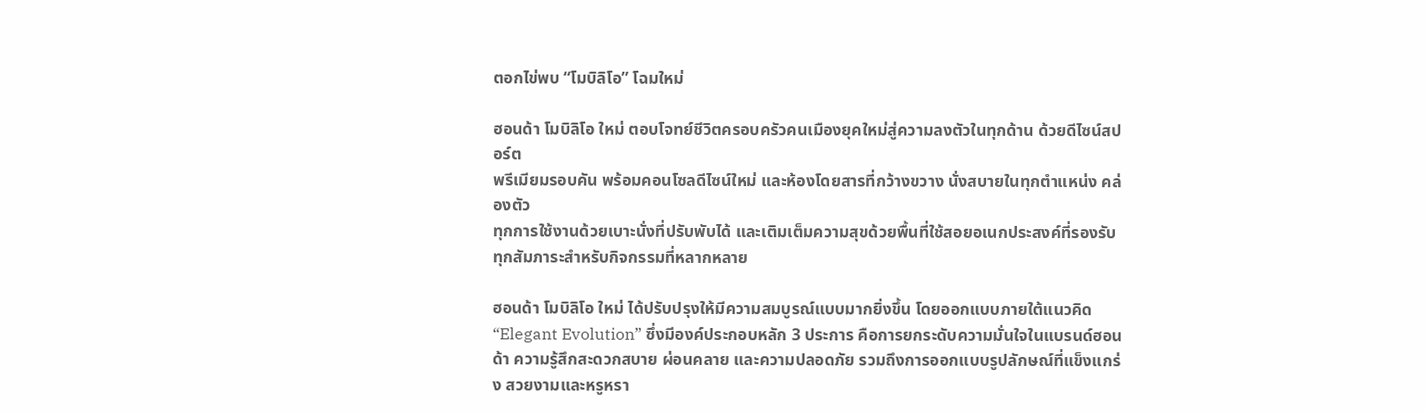ตอกไข่พบ “โมบิลิโอ” โฉมใหม่

ฮอนด้า โมบิลิโอ ใหม่ ตอบโจทย์ชีวิตครอบครัวคนเมืองยุคใหม่สู่ความลงตัวในทุกด้าน ด้วยดีไซน์สปอร์ต
พรีเมียมรอบคัน พร้อมคอนโซลดีไซน์ใหม่ และห้องโดยสารที่กว้างขวาง นั่งสบายในทุกตำแหน่ง คล่องตัว
ทุกการใช้งานด้วยเบาะนั่งที่ปรับพับได้ และเติมเต็มความสุขด้วยพื้นที่ใช้สอยอเนกประสงค์ที่รองรับทุกสัมภาระสำหรับกิจกรรมที่หลากหลาย

ฮอนด้า โมบิลิโอ ใหม่ ได้ปรับปรุงให้มีความสมบูรณ์แบบมากยิ่งขึ้น โดยออกแบบภายใต้แนวคิด “Elegant Evolution” ซึ่งมีองค์ประกอบหลัก 3 ประการ คือการยกระดับความมั่นใจในแบรนด์ฮอนด้า ความรู้สึกสะดวกสบาย ผ่อนคลาย และความปลอดภัย รวมถึงการออกแบบรูปลักษณ์ที่แข็งแกร่ง สวยงามและหรูหรา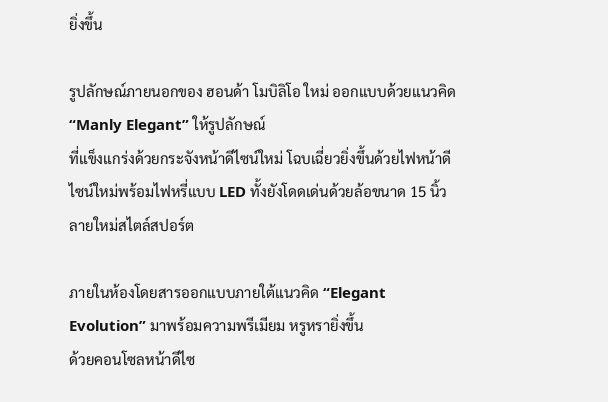ยิ่งขึ้น

รูปลักษณ์ภายนอกของ ฮอนด้า โมบิลิโอ ใหม่ ออกแบบด้วยแนวคิด “Manly Elegant” ให้รูปลักษณ์
ที่แข็งแกร่งด้วยกระจังหน้าดีไซน์ใหม่ โฉบเฉี่ยวยิ่งขึ้นด้วยไฟหน้าดีไซน์ใหม่พร้อมไฟหรี่แบบ LED ทั้งยังโดดเด่นด้วยล้อขนาด 15 นิ้วลายใหม่สไตล์สปอร์ต

ภายในห้องโดยสารออกแบบภายใต้แนวคิด “Elegant Evolution” มาพร้อมความพรีเมียม หรูหรายิ่งขึ้น
ด้วยคอนโซลหน้าดีไซ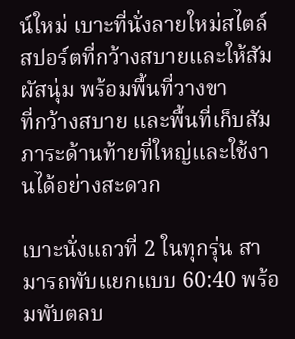น์ใหม่ เบาะที่นั่งลายใหม่สไตล์สปอร์ตที่กว้างสบายและให้สัมผัสนุ่ม พร้อมพื้นที่วางขา
ที่กว้างสบาย และพื้นที่เก็บสัมภาระด้านท้ายที่ใหญ่และใช้งานได้อย่างสะดวก

เบาะนั่งแถวที่ 2 ในทุกรุ่น สามารถพับแยกแบบ 60:40 พร้อมพับตลบ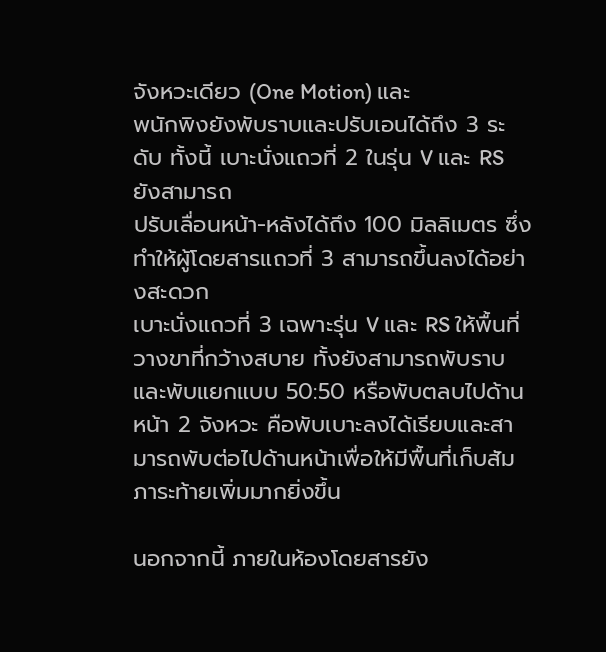จังหวะเดียว (One Motion) และ
พนักพิงยังพับราบและปรับเอนได้ถึง 3 ระดับ ทั้งนี้ เบาะนั่งแถวที่ 2 ในรุ่น V และ RS ยังสามารถ
ปรับเลื่อนหน้า-หลังได้ถึง 100 มิลลิเมตร ซึ่งทำให้ผู้โดยสารแถวที่ 3 สามารถขึ้นลงได้อย่างสะดวก
เบาะนั่งแถวที่ 3 เฉพาะรุ่น V และ RS ให้พื้นที่วางขาที่กว้างสบาย ทั้งยังสามารถพับราบและพับแยกแบบ 50:50 หรือพับตลบไปด้านหน้า 2 จังหวะ คือพับเบาะลงได้เรียบและสามารถพับต่อไปด้านหน้าเพื่อให้มีพื้นที่เก็บสัมภาระท้ายเพิ่มมากยิ่งขึ้น

นอกจากนี้ ภายในห้องโดยสารยัง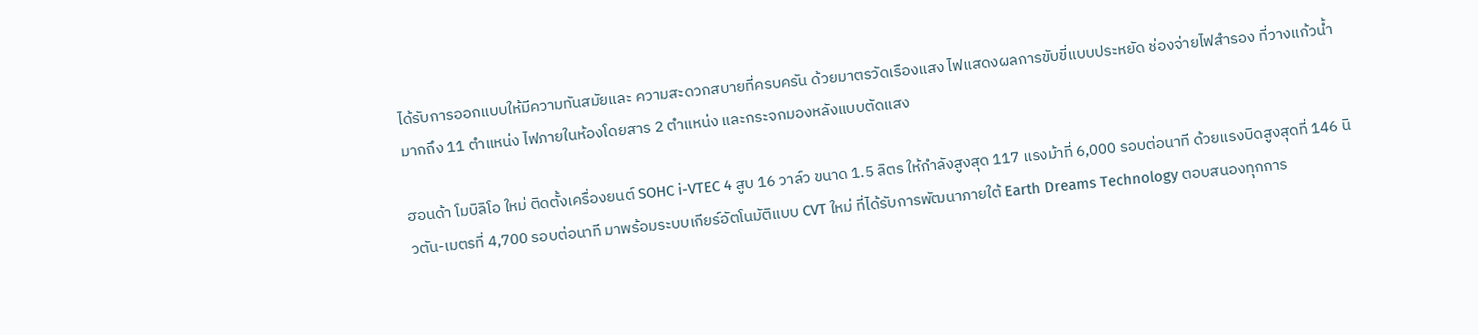ได้รับการออกแบบให้มีความทันสมัยและ ความสะดวกสบายที่ครบครัน ด้วยมาตรวัดเรืองแสง ไฟแสดงผลการขับขี่แบบประหยัด ช่องจ่ายไฟสำรอง ที่วางแก้วน้ำมากถึง 11 ตำแหน่ง ไฟภายในห้องโดยสาร 2 ตำแหน่ง และกระจกมองหลังแบบตัดแสง

ฮอนด้า โมบิลิโอ ใหม่ ติดตั้งเครื่องยนต์ SOHC i-VTEC 4 สูบ 16 วาล์ว ขนาด 1.5 ลิตร ให้กำลังสูงสุด 117 แรงม้าที่ 6,000 รอบต่อนาที ด้วยแรงบิดสูงสุดที่ 146 นิวตัน-เมตรที่ 4,700 รอบต่อนาที มาพร้อมระบบเกียร์อัตโนมัติแบบ CVT ใหม่ ที่ได้รับการพัฒนาภายใต้ Earth Dreams Technology ตอบสนองทุกการ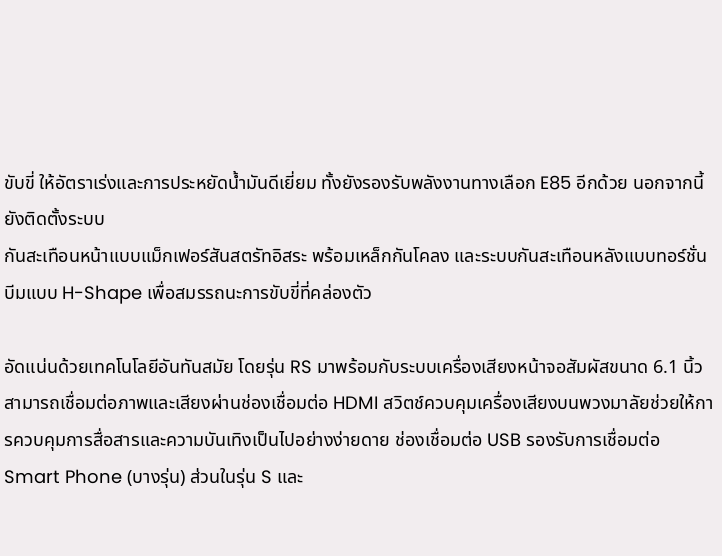ขับขี่ ให้อัตราเร่งและการประหยัดน้ำมันดีเยี่ยม ทั้งยังรองรับพลังงานทางเลือก E85 อีกด้วย นอกจากนี้ ยังติดตั้งระบบ
กันสะเทือนหน้าแบบแม็กเฟอร์สันสตรัทอิสระ พร้อมเหล็กกันโคลง และระบบกันสะเทือนหลังแบบทอร์ชั่นบีมแบบ H-Shape เพื่อสมรรถนะการขับขี่ที่คล่องตัว

อัดแน่นด้วยเทคโนโลยีอันทันสมัย โดยรุ่น RS มาพร้อมกับระบบเครื่องเสียงหน้าจอสัมผัสขนาด 6.1 นิ้ว สามารถเชื่อมต่อภาพและเสียงผ่านช่องเชื่อมต่อ HDMI สวิตช์ควบคุมเครื่องเสียงบนพวงมาลัยช่วยให้การควบคุมการสื่อสารและความบันเทิงเป็นไปอย่างง่ายดาย ช่องเชื่อมต่อ USB รองรับการเชื่อมต่อ Smart Phone (บางรุ่น) ส่วนในรุ่น S และ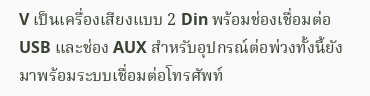V เป็นเครื่องเสียงแบบ 2 Din พร้อมช่องเชื่อมต่อ USB และช่อง AUX สำหรับอุปกรณ์ต่อพ่วงทั้งนี้ยังมาพร้อมระบบเชื่อมต่อโทรศัพท์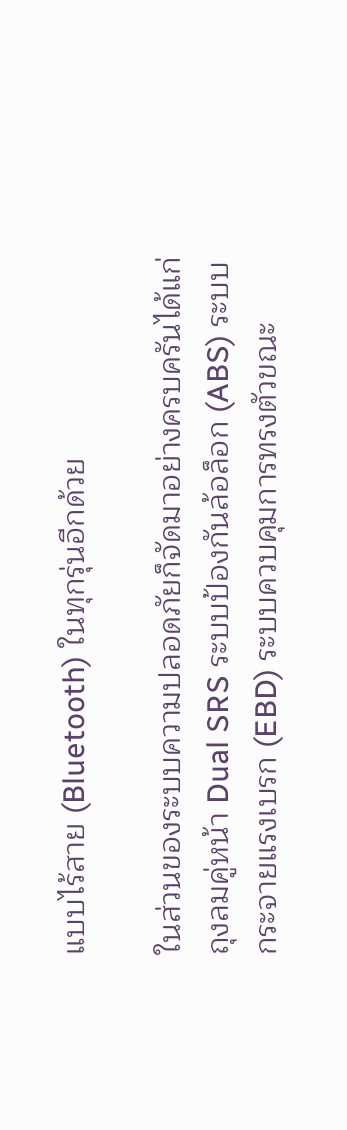แบบไร้สาย (Bluetooth) ในทุกรุ่นอีกด้วย

ในส่วนของระบบความปลอดภัยก็จัดมาอย่างครบครันได้แก่ ถุงลมคู่หน้า Dual SRS ระบบป้องกันล้อล็อก (ABS) ระบบกระจายแรงเบรก (EBD) ระบบควบคุมการทรงตัวขณะ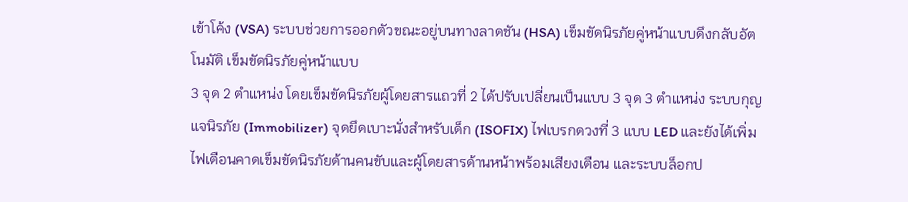เข้าโค้ง (VSA) ระบบช่วยการออกตัวขณะอยู่บนทางลาดชัน (HSA) เข็มขัดนิรภัยคู่หน้าแบบดึงกลับอัตโนมัติ เข็มขัดนิรภัยคู่หน้าแบบ
3 จุด 2 ตำแหน่ง โดยเข็มขัดนิรภัยผู้โดยสารแถวที่ 2 ได้ปรับเปลี่ยนเป็นแบบ 3 จุด 3 ตำแหน่ง ระบบกุญแจนิรภัย (Immobilizer) จุดยึดเบาะนั่งสำหรับเด็ก (ISOFIX) ไฟเบรกดวงที่ 3 แบบ LED และยังได้เพิ่มไฟเตือนคาดเข็มขัดนิรภัยด้านคนขับและผู้โดยสารด้านหน้าพร้อมเสียงเตือน และระบบล็อกป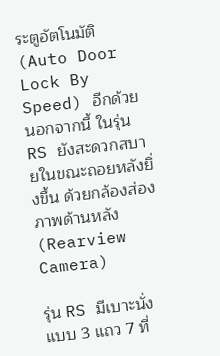ระตูอัตโนมัติ (Auto Door Lock By Speed) อีกด้วย นอกจากนี้ ในรุ่น RS ยังสะดวกสบายในขณะถอยหลังยิ่งขึ้น ด้วยกล้องส่องภาพด้านหลัง (Rearview Camera)

รุ่น RS มีเบาะนั่งแบบ 3 แถว 7 ที่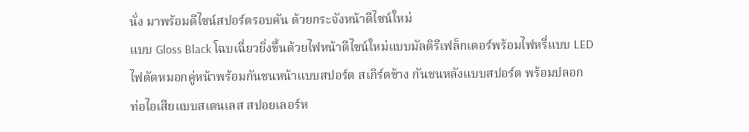นั่ง มาพร้อมดีไซน์สปอร์ตรอบคัน ด้วยกระจังหน้าดีไซน์ใหม่
แบบ Gloss Black โฉบเฉี่ยวยิ่งขึ้นด้วยไฟหน้าดีไซน์ใหม่แบบมัลติรีเฟล็กเตอร์พร้อมไฟหรี่แบบ LED
ไฟตัดหมอกคู่หน้าพร้อมกันชนหน้าแบบสปอร์ต สเกิร์ตข้าง กันชนหลังแบบสปอร์ต พร้อมปลอก
ท่อไอเสียแบบสเตนเลส สปอยเลอร์ห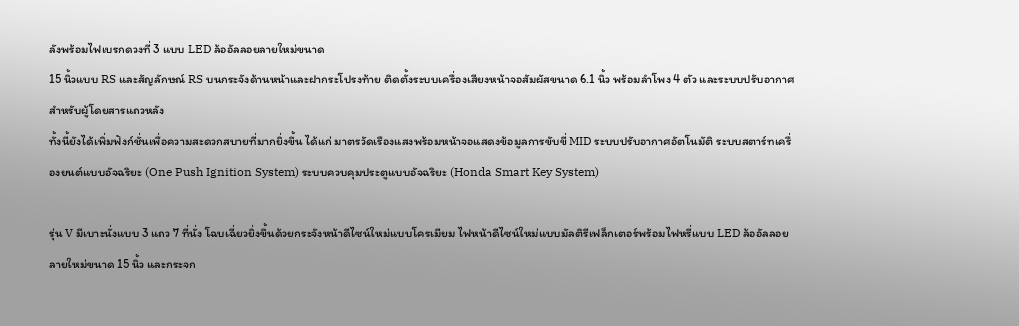ลังพร้อมไฟเบรกดวงที่ 3 แบบ LED ล้ออัลลอยลายใหม่ขนาด
15 นิ้วแบบ RS และสัญลักษณ์ RS บนกระจังด้านหน้าและฝากระโปรงท้าย ติดตั้งระบบเครื่องเสียงหน้าจอสัมผัสขนาด 6.1 นิ้ว พร้อมลำโพง 4 ตัว และระบบปรับอากาศสำหรับผู้โดยสารแถวหลัง
ทั้งนี้ยังได้เพิ่มฟังก์ชั่นเพื่อความสะดวกสบายที่มากยิ่งขึ้น ได้แก่ มาตรวัดเรืองแสงพร้อมหน้าจอแสดงข้อมูลการขับขี่ MID ระบบปรับอากาศอัตโนมัติ ระบบสตาร์ทเครื่องยนต์แบบอัจฉริยะ (One Push Ignition System) ระบบควบคุมประตูแบบอัจฉริยะ (Honda Smart Key System)

รุ่น V มีเบาะนั่งแบบ 3 แถว 7 ที่นั่ง โฉบเฉี่ยวยิ่งขึ้นด้วยกระจังหน้าดีไซน์ใหม่แบบโครเมียม ไฟหน้าดีไซน์ใหม่แบบมัลติรีเฟล็กเตอร์พร้อมไฟหรี่แบบ LED ล้ออัลลอยลายใหม่ขนาด 15 นิ้ว และกระจก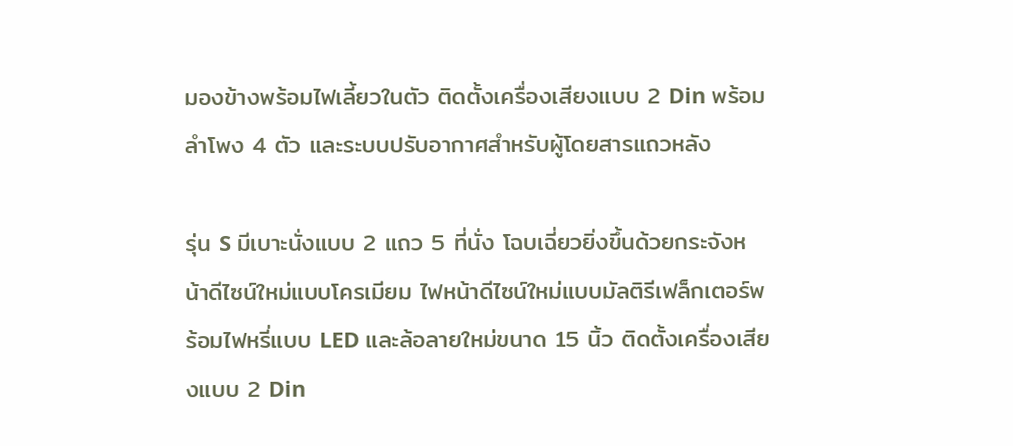มองข้างพร้อมไฟเลี้ยวในตัว ติดตั้งเครื่องเสียงแบบ 2 Din พร้อมลำโพง 4 ตัว และระบบปรับอากาศสำหรับผู้โดยสารแถวหลัง

รุ่น S มีเบาะนั่งแบบ 2 แถว 5 ที่นั่ง โฉบเฉี่ยวยิ่งขึ้นด้วยกระจังหน้าดีไซน์ใหม่แบบโครเมียม ไฟหน้าดีไซน์ใหม่แบบมัลติรีเฟล็กเตอร์พร้อมไฟหรี่แบบ LED และล้อลายใหม่ขนาด 15 นิ้ว ติดตั้งเครื่องเสียงแบบ 2 Din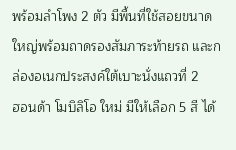พร้อมลำโพง 2 ตัว มีพื้นที่ใช้สอยขนาดใหญ่พร้อมถาดรองสัมภาระท้ายรถ และกล่องอเนกประสงค์ใต้เบาะนั่งแถวที่ 2
ฮอนด้า โมบิลิโอ ใหม่ มีให้เลือก 5 สี ได้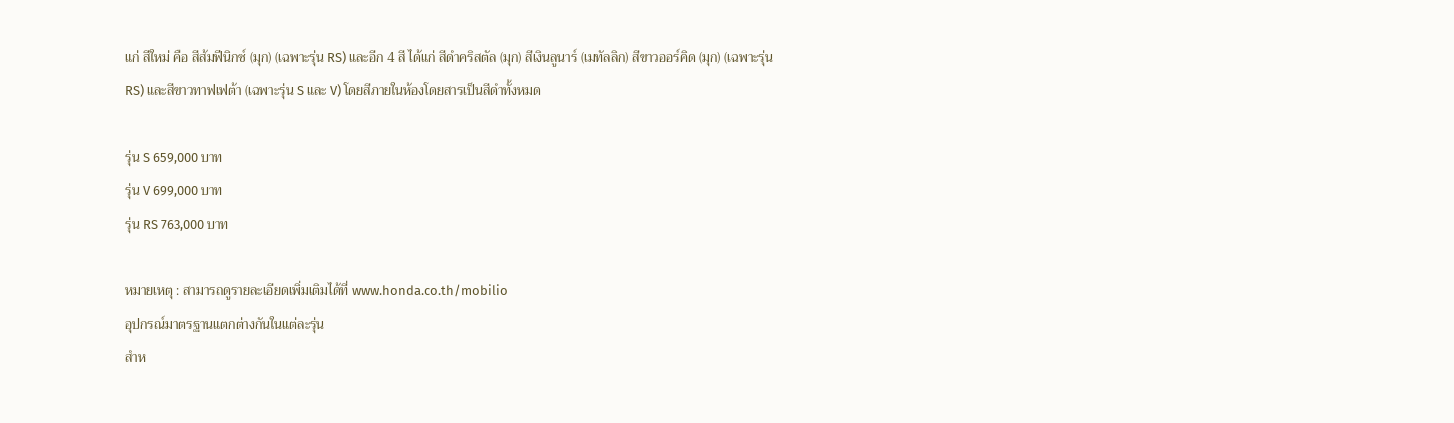แก่ สีใหม่ คือ สีส้มฟีนิกซ์ (มุก) (เฉพาะรุ่น RS) และอีก 4 สี ได้แก่ สีดำคริสตัล (มุก) สีเงินลูนาร์ (เมทัลลิก) สีขาวออร์คิด (มุก) (เฉพาะรุ่น RS) และสีขาวทาฟเฟต้า (เฉพาะรุ่น S และ V) โดยสีภายในห้องโดยสารเป็นสีดำทั้งหมด

รุ่น S 659,000 บาท
รุ่น V 699,000 บาท
รุ่น RS 763,000 บาท

หมายเหตุ : สามารถดูรายละเอียดเพิ่มเติมได้ที่ www.honda.co.th/mobilio
อุปกรณ์มาตรฐานแตกต่างกันในแต่ละรุ่น
สำห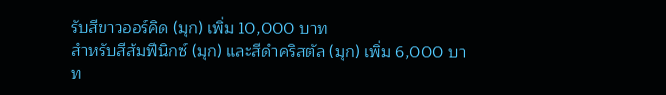รับสีขาวออร์คิด (มุก) เพิ่ม 10,000 บาท
สำหรับสีส้มฟีนิกซ์ (มุก) และสีดำคริสตัล (มุก) เพิ่ม 6,000 บาท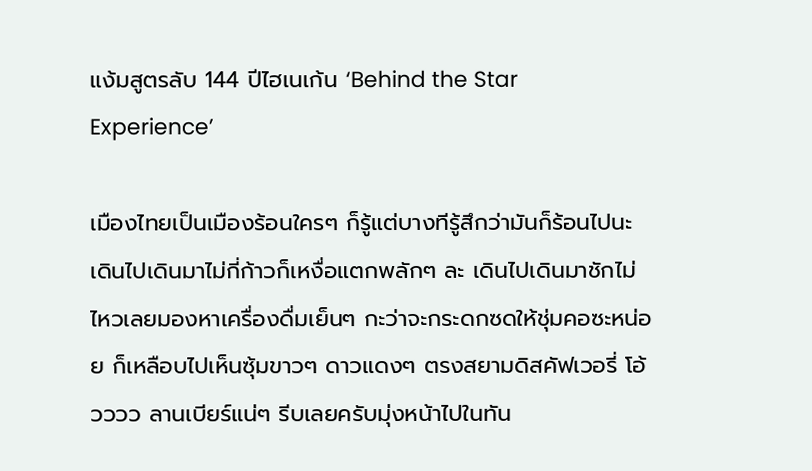แง้มสูตรลับ 144 ปีไฮเนเก้น ‘Behind the Star Experience’

เมืองไทยเป็นเมืองร้อนใครๆ ก็รู้แต่บางทีรู้สึกว่ามันก็ร้อนไปนะ เดินไปเดินมาไม่กี่ก้าวก็เหงื่อแตกพลักๆ ละ เดินไปเดินมาชักไม่ไหวเลยมองหาเครื่องดื่มเย็นๆ กะว่าจะกระดกซดให้ชุ่มคอซะหน่อย ก็เหลือบไปเห็นซุ้มขาวๆ ดาวแดงๆ ตรงสยามดิสคัฟเวอรี่ โอ้วววว ลานเบียร์แน่ๆ รีบเลยครับมุ่งหน้าไปในทัน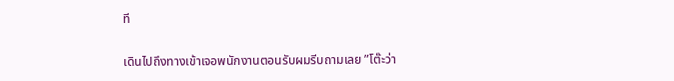ที

เดินไปถึงทางเข้าเจอพนักงานตอนรับผมรีบถามเลย ”โต๊ะว่า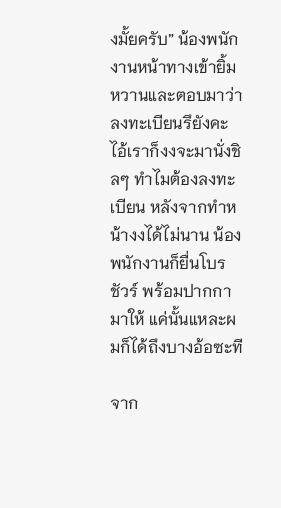งมั้ยครับ” น้องพนักงานหน้าทางเข้ายิ้มหวานและตอบมาว่า ลงทะเบียนรึยังคะ ไอ้เราก็งงจะมานั่งชิลๆ ทำไมต้องลงทะเบียน หลังจากทำหน้างงได้ไม่นาน น้องพนักงานก็ยื่นโบรชัวร์ พร้อมปากกามาให้ แค่นั้นแหละผมก็ได้ถึงบางอ้อซะที

จาก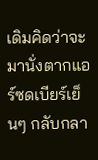เดิมคิดว่าจะมานั่งตากแอร์ซดเบียร์เย็นๆ กลับกลา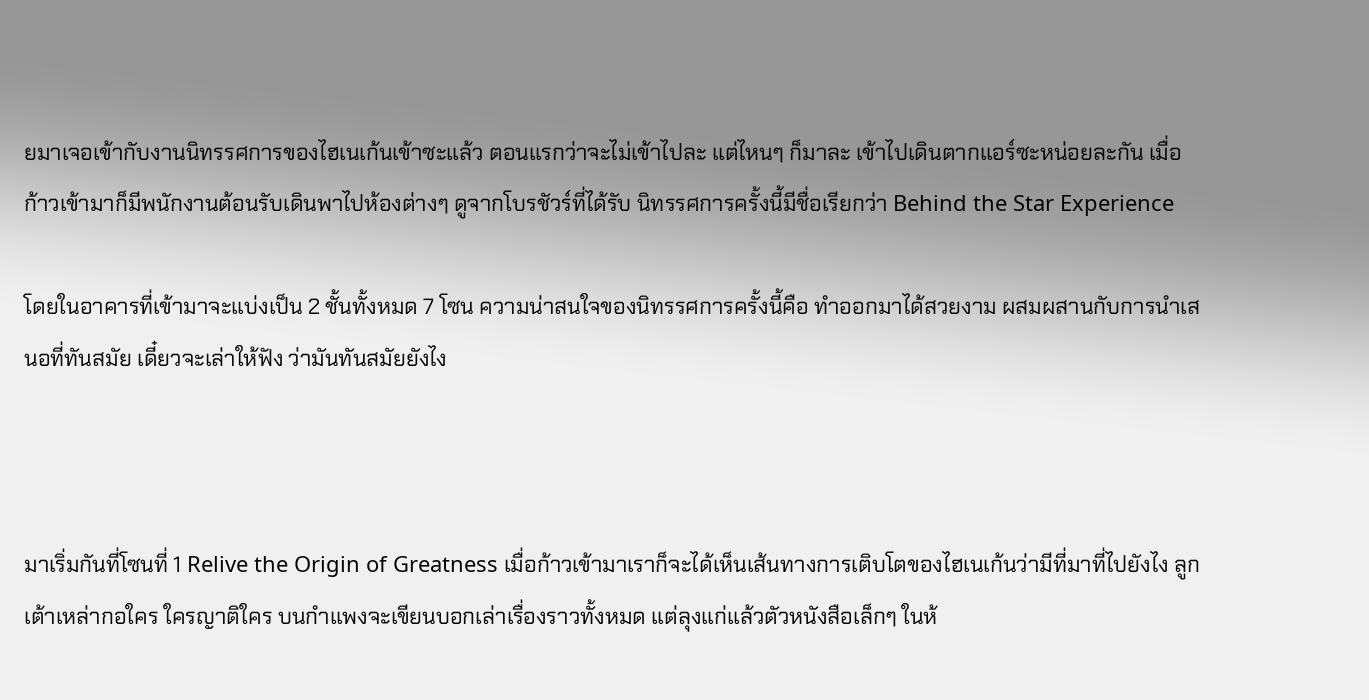ยมาเจอเข้ากับงานนิทรรศการของไฮเนเก้นเข้าซะแล้ว ตอนแรกว่าจะไม่เข้าไปละ แต่ไหนๆ ก็มาละ เข้าไปเดินตากแอร์ซะหน่อยละกัน เมื่อก้าวเข้ามาก็มีพนักงานต้อนรับเดินพาไปห้องต่างๆ ดูจากโบรชัวร์ที่ได้รับ นิทรรศการครั้งนี้มีชื่อเรียกว่า Behind the Star Experience

โดยในอาคารที่เข้ามาจะแบ่งเป็น 2 ชั้นทั้งหมด 7 โซน ความน่าสนใจของนิทรรศการครั้งนี้คือ ทำออกมาได้สวยงาม ผสมผสานกับการนำเสนอที่ทันสมัย เดี๋ยวจะเล่าให้ฟัง ว่ามันทันสมัยยังไง



มาเริ่มกันที่โซนที่ 1 Relive the Origin of Greatness เมื่อก้าวเข้ามาเราก็จะได้เห็นเส้นทางการเติบโตของไฮเนเก้นว่ามีที่มาที่ไปยังไง ลูกเต้าเหล่ากอใคร ใครญาติใคร บนกำแพงจะเขียนบอกเล่าเรื่องราวทั้งหมด แต่ลุงแก่แล้วตัวหนังสือเล็กๆ ในห้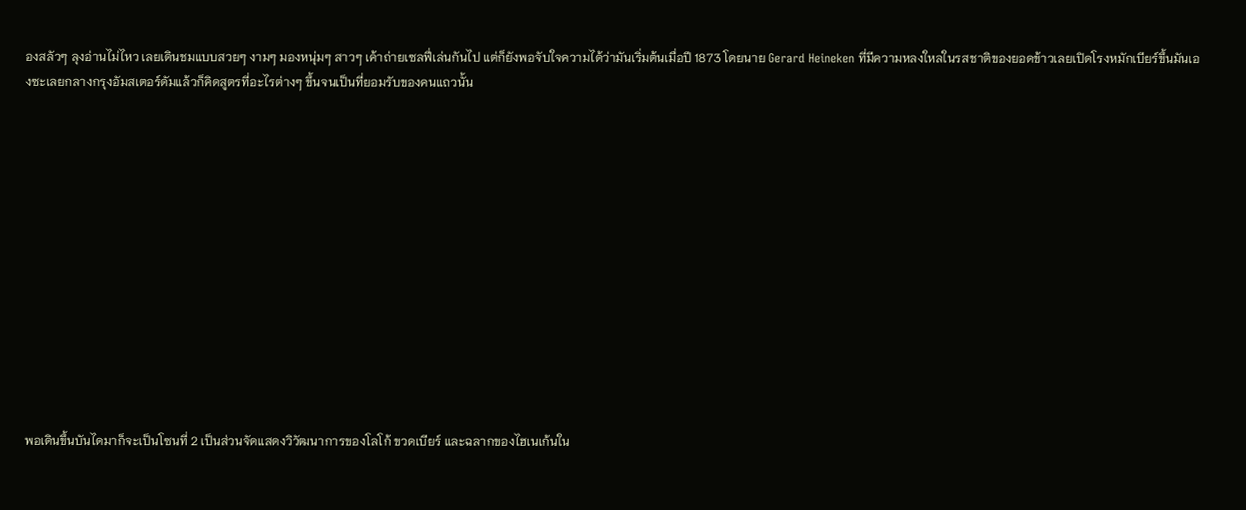องสลัวๆ ลุงอ่านไม่ไหว เลยเดินชมแบบสวยๆ งามๆ มองหนุ่มๆ สาวๆ เค้าถ่ายเซลฟี่เล่นกันไป แต่ก็ยังพอจับใจความได้ว่ามันเริ่มต้นเมื่อปี 1873 โดยนาย Gerard Heineken ที่มีความหลงใหลในรสชาติของยอดข้าวเลยเปิดโรงหมักเบียร์ขึ้นมันเองซะเลยกลางกรุงอัมสเตอร์ดัมแล้วก็คิดสูตรที่อะไรต่างๆ ขึ้นจนเป็นที่ยอมรับของคนแถวนั้น













พอเดินขึ้นบันไดมาก็จะเป็นโซนที่ 2 เป็นส่วนจัดแสดงวิวัฒนาการของโลโก้ ขวดเบียร์ และฉลากของไฮเนเก้นใน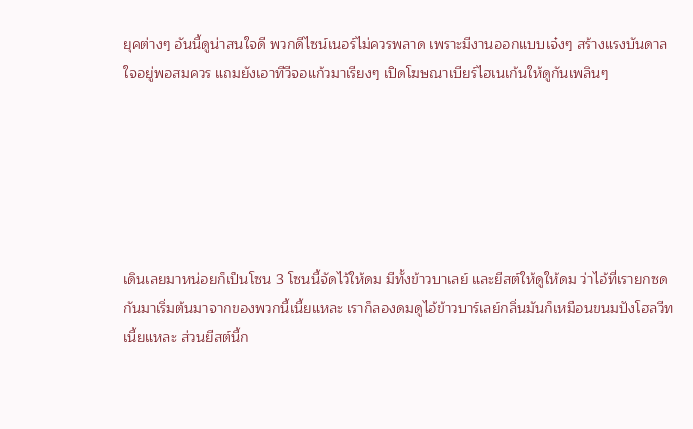ยุคต่างๆ อันนี้ดูน่าสนใจดี พวกดีไซน์เนอร์ไม่ควรพลาด เพราะมีงานออกแบบเจ๋งๆ สร้างแรงบันดาลใจอยู่พอสมควร แถมยังเอาทีวีจอแก้วมาเรียงๆ เปิดโฆษณาเบียร์ไฮเนเก้นให้ดูกันเพลินๆ






เดินเลยมาหน่อยก็เป็นโซน 3 โซนนี้จัดไว้ให้ดม มีทั้งข้าวบาเลย์ และยีสต์ให้ดูให้ดม ว่าไอ้ที่เรายกซดกันมาเริ่มต้นมาจากของพวกนี้เนี้ยแหละ เราก็ลองดมดูไอ้ข้าวบาร์เลย์กลิ่นมันก็เหมือนขนมปังโฮลวีทเนี้ยแหละ ส่วนยีสต์นี้ก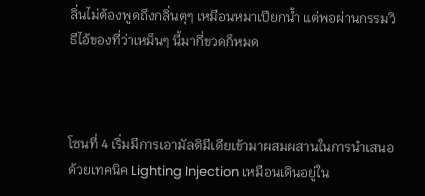ลิ่นไม่ต้องพูดถึงกลิ่นตุๆ เหมือนหมาเปียกน้ำ แต่พอผ่านกรรมวิธีไอ้ของที่ว่าเหม็นๆ นี้มากี่ขวดก็หมด



โซนที่ 4 เริ่มมีการเอามัลติมีเดียเข้ามาผสมผสานในการนำเสนอด้วยเทคนิค Lighting Injection เหมือนเดินอยู่ใน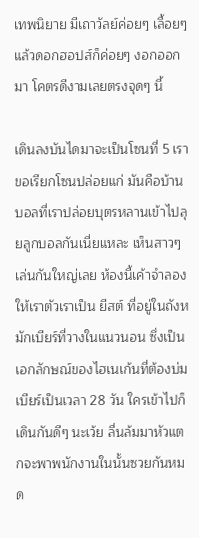เทพนิยาย มีเถาวัลย์ค่อยๆ เลื้อยๆ แล้วดอกฮอปส์ก็ค่อยๆ งอกออกมา โคตรดีงามเลยตรงจุดๆ นี้

เดินลงบันไดมาจะเป็นโซนที่ 5 เราขอเรียกโซนปล่อยแก่ มันคือบ้านบอลที่เราปล่อยบุตรหลานเข้าไปลุยลูกบอลกันเนี่ยแหละ เห็นสาวๆ เล่นกันใหญ่เลย ห้องนี้เค้าจำลองให้เราตัวเราเป็น ยีสต์ ที่อยู่ในถังหมักเบียร์ที่วางในแนวนอน ซึ่งเป็นเอกลักษณ์ของไฮเนเก้นที่ต้องบ่มเบียร์เป็นเวลา 28 วัน ใครเข้าไปก็เดินกันดีๆ นะเว้ย ลื่นล้มมาหัวแตกจะพาพนักงานในนั้นซวยกันหมด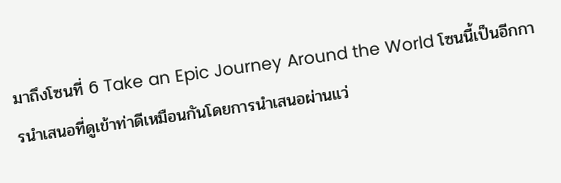มาถึงโซนที่ 6 Take an Epic Journey Around the World โซนนี้เป็นอีกการนำเสนอที่ดูเข้าท่าดีเหมือนกันโดยการนำเสนอผ่านแว่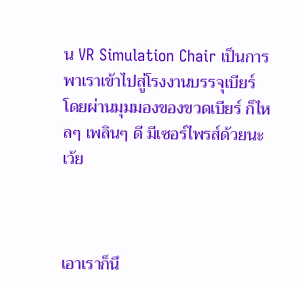น VR Simulation Chair เป็นการพาเราเข้าไปสู่โรงงานบรรจุเบียร์ โดยผ่านมุมมองของขวดเบียร์ ก็ไหลๆ เพลินๆ ดี มีเซอร์ไพรส์ด้วยนะเว้ย



เอาเราก็นึ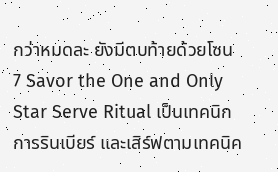กว่าหมดละ ยังมีตบท้ายด้วยโซน 7 Savor the One and Only Star Serve Ritual เป็นเทคนิกการรินเบียร์ และเสิร์ฟตามเทคนิค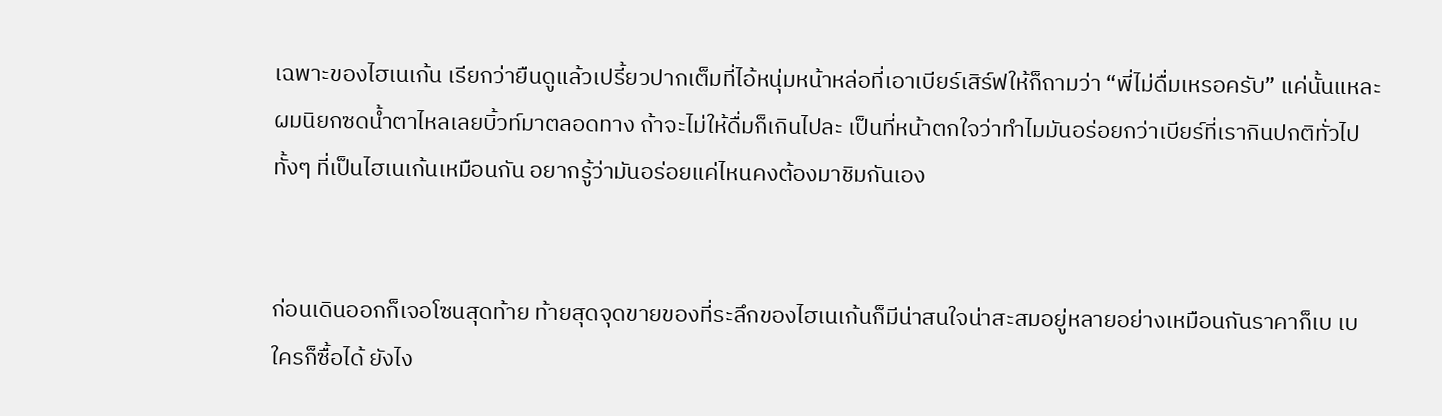เฉพาะของไฮเนเก้น เรียกว่ายืนดูแล้วเปรี้ยวปากเต็มที่ไอ้หนุ่มหน้าหล่อที่เอาเบียร์เสิร์ฟให้ก็ถามว่า “พี่ไม่ดื่มเหรอครับ” แค่นั้นแหละ ผมนิยกซดน้ำตาไหลเลยบิ้วท์มาตลอดทาง ถ้าจะไม่ให้ดื่มก็เกินไปละ เป็นที่หน้าตกใจว่าทำไมมันอร่อยกว่าเบียร์ที่เรากินปกติทั่วไปทั้งๆ ที่เป็นไฮเนเก้นเหมือนกัน อยากรู้ว่ามันอร่อยแค่ไหนคงต้องมาชิมกันเอง


ก่อนเดินออกก็เจอโซนสุดท้าย ท้ายสุดจุดขายของที่ระลึกของไฮเนเก้นก็มีน่าสนใจน่าสะสมอยู่หลายอย่างเหมือนกันราคาก็เบ เบ ใครก็ซื้อได้ ยังไง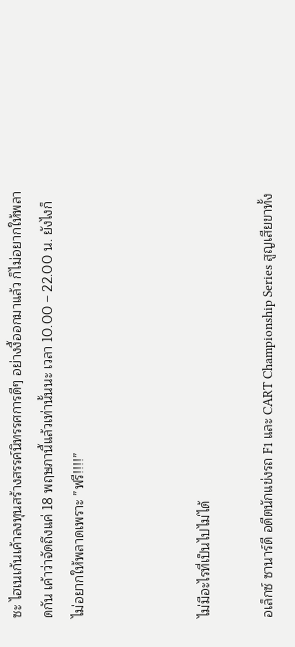ซะ ไฮเนเก้นเค้าลงทุนสร้างสรรค์นิทรรศการดีๆ อย่างงี้ออกมาแล้ว ก็ไม่อยากให้พลาดกัน เค้าว่าจัดถึงแค่ 18 พฤษภานี้แล้วเท่านั้นนะ เวลา 10.00 – 22.00 น. ยังไงก็ไม่อยากให้พลาดเพราะ ”ฟรี!!!!”



ไม่มีอะไรที่เป็นไปไม่ได้

อเล็กซ์ ซานาร์ดี อดีตนักแข่งรถ F1 และ CART Championship Series สูญเสียขาทั้ง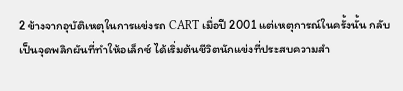2 ข้างจากอุบัติเหตุในการแข่งรถ CART เมื่อปี 2001 แต่เหตุการณ์ในครั้งนั้น กลับเป็นจุดพลิกผันที่ทำให้อเล็กซ์ ได้เริ่มต้นชีวิตนักแข่งที่ประสบความสำ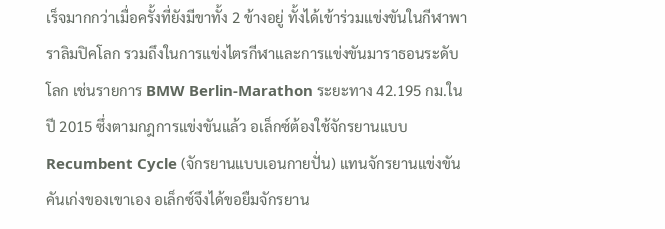เร็จมากกว่าเมื่อครั้งที่ยังมีขาทั้ง 2 ข้างอยู่ ทั้งได้เข้าร่วมแข่งขันในกีฬาพาราลิมปิคโลก รวมถึงในการแข่งไตรกีฬาและการแข่งขันมาราธอนระดับโลก เช่นรายการ BMW Berlin-Marathon ระยะทาง 42.195 กม.ในปี 2015 ซึ่งตามกฎการแข่งขันแล้ว อเล็กซ์ต้องใช้จักรยานแบบ Recumbent Cycle (จักรยานแบบเอนกายปั่น) แทนจักรยานแข่งขันคันเก่งของเขาเอง อเล็กซ์จึงได้ขอยืมจักรยาน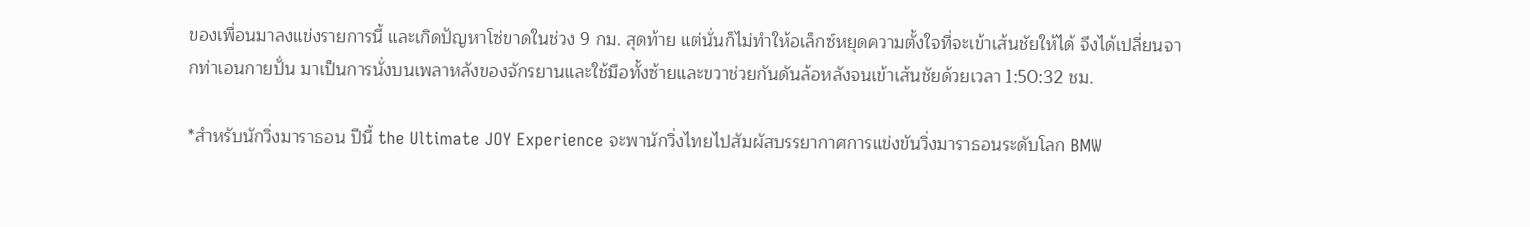ของเพื่อนมาลงแข่งรายการนี้ และเกิดปัญหาโซ่ขาดในช่วง 9 กม. สุดท้าย แต่นั่นก็ไม่ทำให้อเล็กซ์หยุดความตั้งใจที่จะเข้าเส้นชัยให้ได้ จึงได้เปลี่ยนจากท่าเอนกายปั่น มาเป็นการนั่งบนเพลาหลังของจักรยานและใช้มือทั้งซ้ายและขวาช่วยกันดันล้อหลังจนเข้าเส้นชัยด้วยเวลา 1:50:32 ชม.

*สำหรับนักวิ่งมาราธอน ปีนี้ the Ultimate JOY Experience จะพานักวิ่งไทยไปสัมผัสบรรยากาศการแข่งขันวิ่งมาราธอนระดับโลก BMW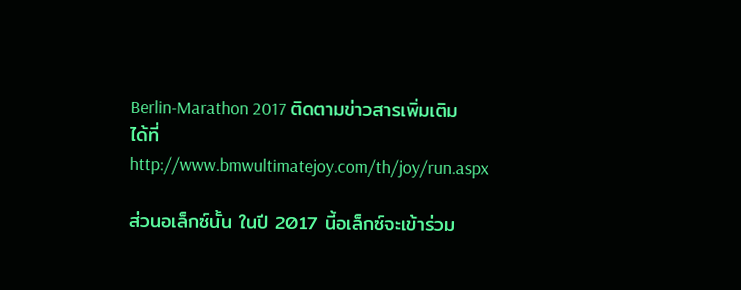Berlin-Marathon 2017 ติดตามข่าวสารเพิ่มเติมได้ที่ http://www.bmwultimatejoy.com/th/joy/run.aspx

ส่วนอเล็กซ์นั้น ในปี 2017 นี้อเล็กซ์จะเข้าร่วม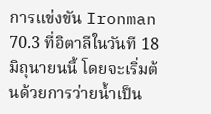การแข่งขัน Ironman 70.3 ที่อิตาลีในวันที 18 มิถุนายนนี้ โดยจะเริ่มต้นด้วยการว่ายน้ำเป็น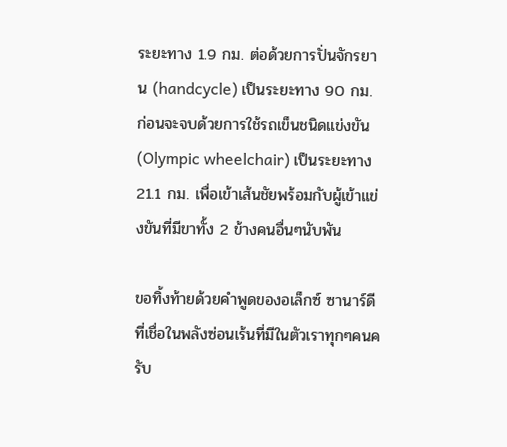ระยะทาง 1.9 กม. ต่อด้วยการปั่นจักรยาน (handcycle) เป็นระยะทาง 90 กม. ก่อนจะจบด้วยการใช้รถเข็นชนิดแข่งขัน (Olympic wheelchair) เป็นระยะทาง 21.1 กม. เพื่อเข้าเส้นชัยพร้อมกับผู้เข้าแข่งขันที่มีขาทั้ง 2 ข้างคนอื่นๆนับพัน

ขอทิ้งท้ายด้วยคำพูดของอเล็กซ์ ซานาร์ดี ที่เชื่อในพลังซ่อนเร้นที่มีในตัวเราทุกๆคนครับ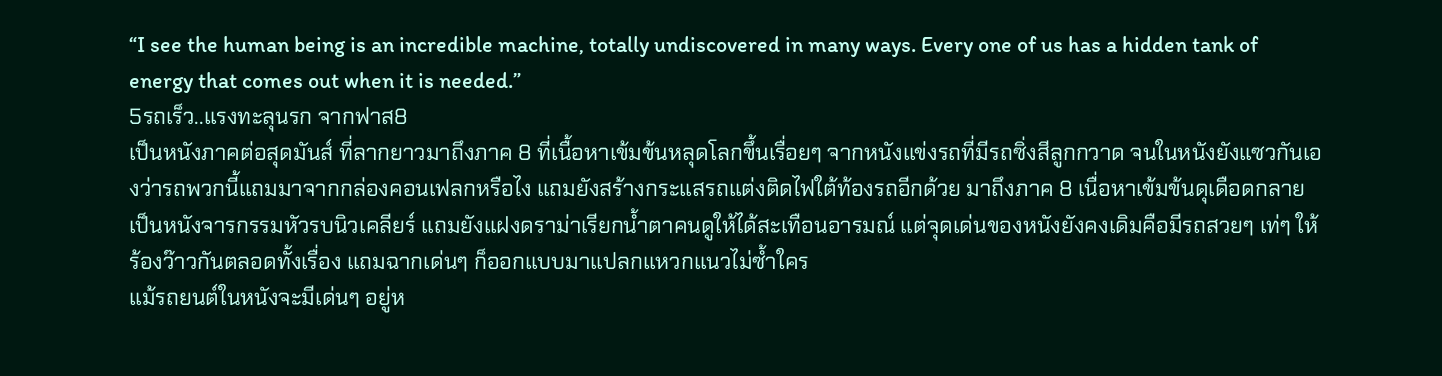“I see the human being is an incredible machine, totally undiscovered in many ways. Every one of us has a hidden tank of energy that comes out when it is needed.”
5รถเร็ว..แรงทะลุนรก จากฟาส8
เป็นหนังภาคต่อสุดมันส์ ที่ลากยาวมาถึงภาค 8 ที่เนื้อหาเข้มข้นหลุดโลกขึ้นเรื่อยๆ จากหนังแข่งรถที่มีรถซิ่งสีลูกกวาด จนในหนังยังแซวกันเองว่ารถพวกนี้แถมมาจากกล่องคอนเฟลกหรือไง แถมยังสร้างกระแสรถแต่งติดไฟใต้ท้องรถอีกด้วย มาถึงภาค 8 เนื่อหาเข้มข้นดุเดือดกลายเป็นหนังจารกรรมหัวรบนิวเคลียร์ แถมยังแฝงดราม่าเรียกน้ำตาคนดูให้ได้สะเทือนอารมณ์ แต่จุดเด่นของหนังยังคงเดิมคือมีรถสวยๆ เท่ๆ ให้ร้องว๊าวกันตลอดทั้งเรื่อง แถมฉากเด่นๆ ก็ออกแบบมาแปลกแหวกแนวไม่ซ้ำใคร
แม้รถยนต์ในหนังจะมีเด่นๆ อยู่ห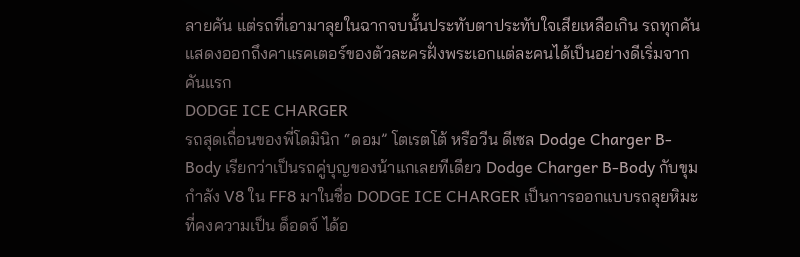ลายคัน แต่รถที่เอามาลุยในฉากจบนั้นประทับตาประทับใจเสียเหลือเกิน รถทุกคันแสดงออกถึงคาแรคเตอร์ของตัวละครฝั่งพระเอกแต่ละคนได้เป็นอย่างดีเริ่มจากคันแรก
DODGE ICE CHARGER
รถสุดเถื่อนของพี่โดมินิก “ดอม” โตเรตโต้ หรือวีน ดีเซล Dodge Charger B-Body เรียกว่าเป็นรถคู่บุญของน้าแกเลยทีเดียว Dodge Charger B-Body กับขุมกำลัง V8 ใน FF8 มาในชื่อ DODGE ICE CHARGER เป็นการออกแบบรถลุยหิมะที่คงความเป็น ด็อดจ์ ได้อ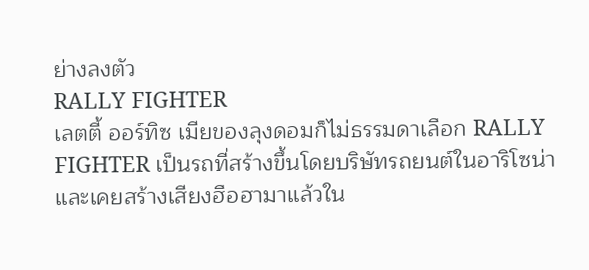ย่างลงตัว
RALLY FIGHTER
เลตตี้ ออร์ทิซ เมียของลุงดอมก็ไม่ธรรมดาเลือก RALLY FIGHTER เป็นรถที่สร้างขึ้นโดยบริษัทรถยนต์ในอาริโซน่า และเคยสร้างเสียงฮือฮามาแล้วใน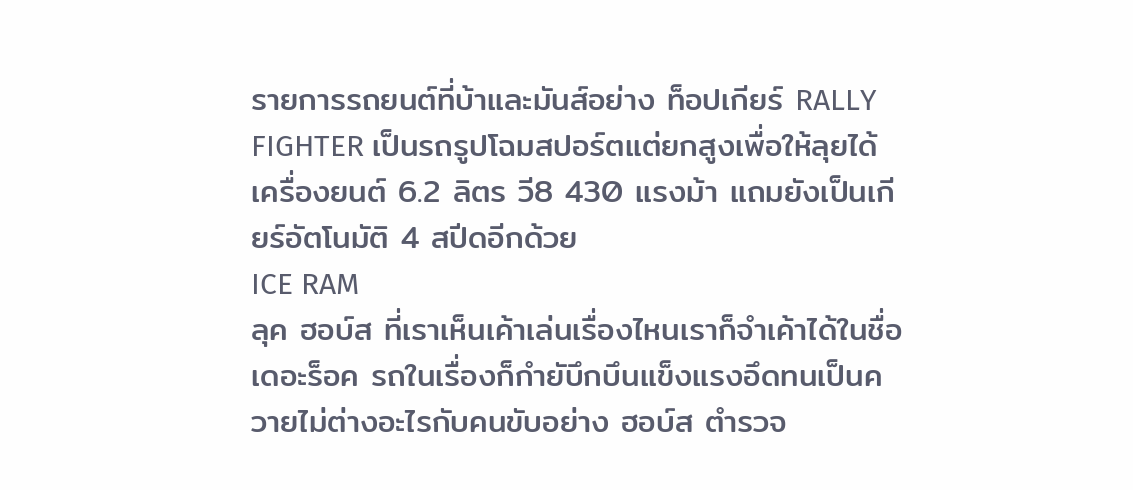รายการรถยนต์ที่บ้าและมันส์อย่าง ท็อปเกียร์ RALLY FIGHTER เป็นรถรูปโฉมสปอร์ตแต่ยกสูงเพื่อให้ลุยได้ เครื่องยนต์ 6.2 ลิตร วี8 430 แรงม้า แถมยังเป็นเกียร์อัตโนมัติ 4 สปีดอีกด้วย
ICE RAM
ลุค ฮอบ์ส ที่เราเห็นเค้าเล่นเรื่องไหนเราก็จำเค้าได้ในชื่อ เดอะร็อค รถในเรื่องก็กำยับึกบึนแข็งแรงอึดทนเป็นควายไม่ต่างอะไรกับคนขับอย่าง ฮอบ์ส ตำรวจ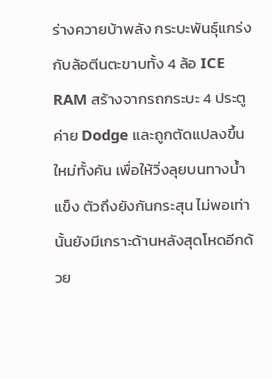ร่างควายบ้าพลัง กระบะพันธุ์แกร่งกับล้อตีนตะขาบทั้ง 4 ล้อ ICE RAM สร้างจากรถกระบะ 4 ประตูค่าย Dodge และถูกตัดแปลงขึ้นใหม่ทั้งคัน เพื่อให้วิ่งลุยบนทางน้ำแข็ง ตัวถึงยังกันกระสุน ไม่พอเท่านั้นยังมีเกราะด้านหลังสุดโหดอีกด้วย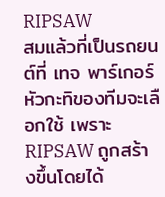RIPSAW
สมแล้วที่เป็นรถยนต์ที่ เทจ พาร์เกอร์ หัวกะทิของทีมจะเลือกใช้ เพราะ RIPSAW ถูกสร้างขึ้นโดยได้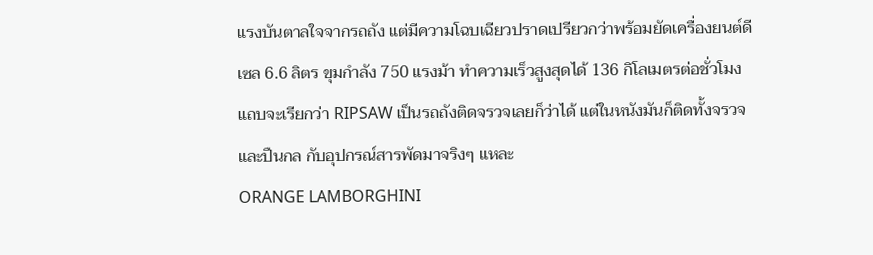แรงบันตาลใจจากรถถัง แต่มีความโฉบเฉียวปราดเปรียวกว่าพร้อมยัดเครื่องยนต์ดีเซล 6.6 ลิตร ขุมกำลัง 750 แรงม้า ทำความเร็วสูงสุดได้ 136 กิโลเมตรต่อชั่วโมง แถบจะเรียกว่า RIPSAW เป็นรถถังติดจรวจเลยก็ว่าได้ แต่ในหนังมันก็ติดทั้งจรวจ และปืนกล กับอุปกรณ์สารพัดมาจริงๆ แหละ
ORANGE LAMBORGHINI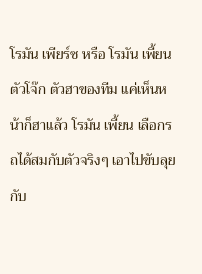โรมัน เพียร์ซ หรือ โรมัน เพี้ยน ตัวโจ๊ก ตัวฮาของทีม แค่เห็นหน้าก็ฮาแล้ว โรมัน เพี้ยน เลือกรถได้สมกับตัวจริงๆ เอาไปขับลุยกับ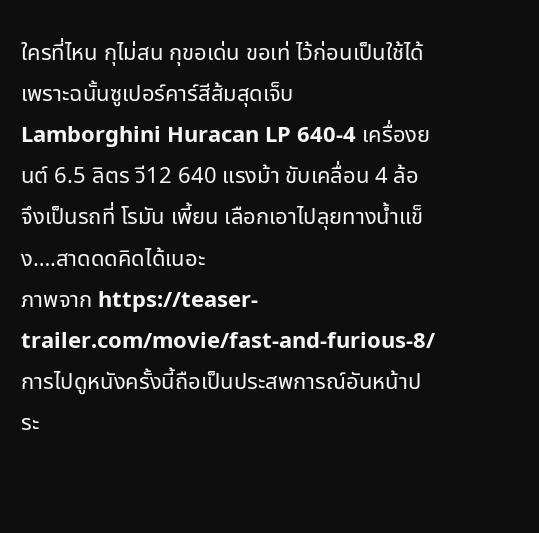ใครที่ไหน กุไม่สน กุขอเด่น ขอเท่ ไว้ก่อนเป็นใช้ได้ เพราะฉนั้นซูเปอร์คาร์สีส้มสุดเจ็บ Lamborghini Huracan LP 640-4 เครื่องยนต์ 6.5 ลิตร วี12 640 แรงม้า ขับเคลื่อน 4 ล้อ จึงเป็นรถที่ โรมัน เพี้ยน เลือกเอาไปลุยทางน้ำแข็ง….สาดดดคิดได้เนอะ
ภาพจาก https://teaser-trailer.com/movie/fast-and-furious-8/
การไปดูหนังครั้งนี้ถือเป็นประสพการณ์อันหน้าประ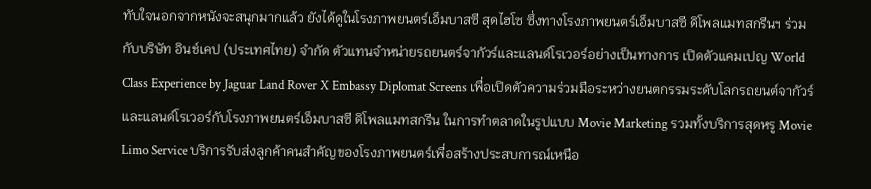ทับใจนอกจากหนังจะสนุกมากแล้ว ยังได้ดูในโรงภาพยนตร์เอ็มบาสซี สุดไฮโซ ซึ่งทางโรงภาพยนตร์เอ็มบาสซี ดิโพลแมทสกรีนฯ ร่วมกับบริษัท อินช์เคป (ประเทศไทย) จำกัด ตัวแทนจำหน่ายรถยนตร์จากัวร์และแลนด์โรเวอร์อย่างเป็นทางการ เปิดตัวแคมเปญ World Class Experience by Jaguar Land Rover X Embassy Diplomat Screens เพื่อเปิดตัวความร่วมมือระหว่างยนตกรรมระดับโลกรถยนต์จากัวร์และแลนด์โรเวอร์กับโรงภาพยนตร์เอ็มบาสซี ดิโพลแมทสกรีน ในการทำตลาดในรูปแบบ Movie Marketing รวมทั้งบริการสุดหรู Movie Limo Service บริการรับส่งลูกค้าคนสำคัญของโรงภาพยนตร์เพื่อสร้างประสบการณ์เหนือ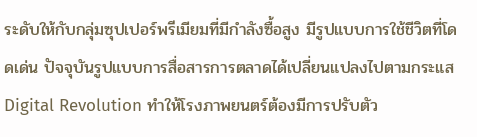ระดับให้กับกลุ่มซุปเปอร์พรีเมียมที่มีกำลังซื้อสูง มีรูปแบบการใช้ชีวิตที่โดดเด่น ปัจจุบันรูปแบบการสื่อสารการตลาดได้เปลี่ยนแปลงไปตามกระแส Digital Revolution ทำให้โรงภาพยนตร์ต้องมีการปรับตัว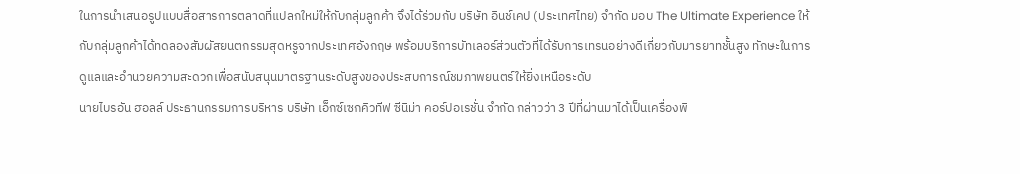ในการนำเสนอรูปแบบสื่อสารการตลาดที่แปลกใหม่ให้กับกลุ่มลูกค้า จึงได้ร่วมกับ บริษัท อินช์เคป (ประเทศไทย) จำกัด มอบ The Ultimate Experience ให้กับกลุ่มลูกค้าได้ทดลองสัมผัสยนตกรรมสุดหรูจากประเทศอังกฤษ พร้อมบริการบัทเลอร์ส่วนตัวที่ได้รับการเทรนอย่างดีเกี่ยวกับมารยาทชั้นสูง ทักษะในการดูแลและอำนวยความสะดวกเพื่อสนับสนุนมาตรฐานระดับสูงของประสบการณ์ชมภาพยนตร์ให้ยิ่งเหนือระดับ
นายไบรอัน ฮอลล์ ประธานกรรมการบริหาร บริษัท เอ็กซ์เซกคิวทีฟ ซีนิม่า คอร์ปอเรชั่น จำกัด กล่าวว่า 3 ปีที่ผ่านมาได้เป็นเครื่องพิ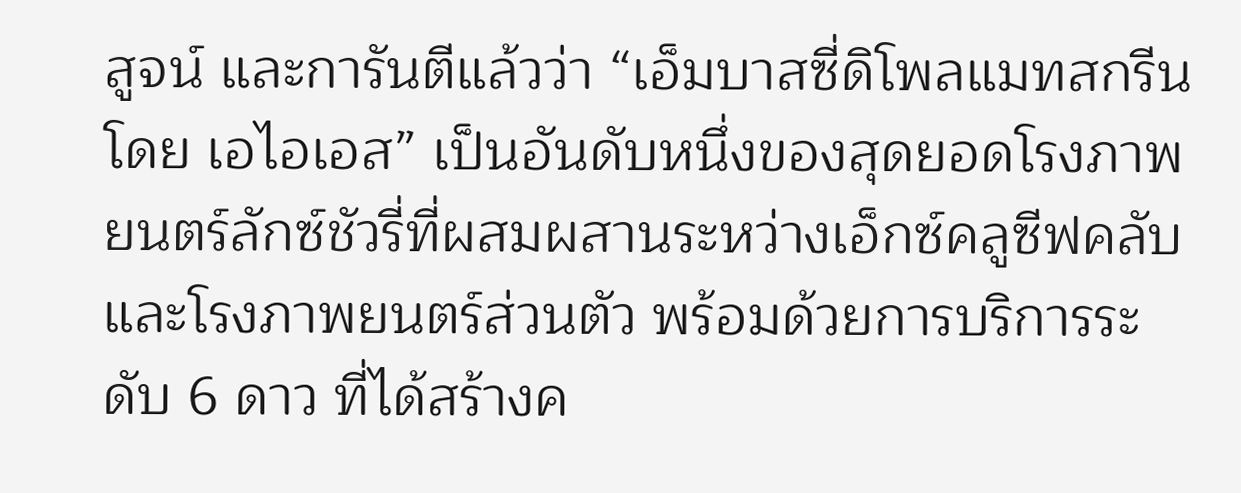สูจน์ และการันตีแล้วว่า “เอ็มบาสซี่ดิโพลแมทสกรีน โดย เอไอเอส” เป็นอันดับหนึ่งของสุดยอดโรงภาพยนตร์ลักซ์ชัวรี่ที่ผสมผสานระหว่างเอ็กซ์คลูซีฟคลับ และโรงภาพยนตร์ส่วนตัว พร้อมด้วยการบริการระดับ 6 ดาว ที่ได้สร้างค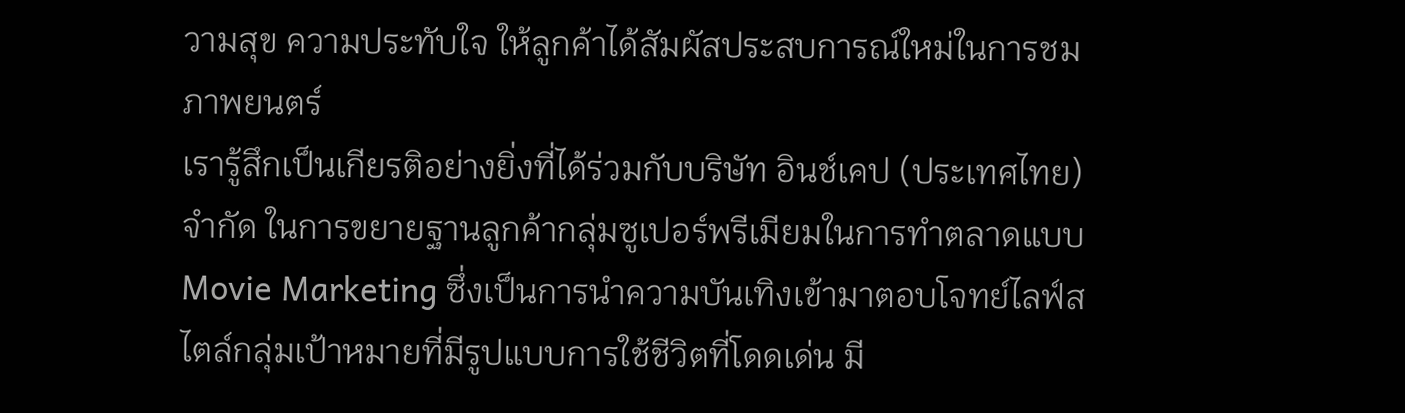วามสุข ความประทับใจ ให้ลูกค้าได้สัมผัสประสบการณ์ใหม่ในการชมภาพยนตร์
เรารู้สึกเป็นเกียรติอย่างยิ่งที่ได้ร่วมกับบริษัท อินช์เคป (ประเทศไทย) จำกัด ในการขยายฐานลูกค้ากลุ่มซูเปอร์พรีเมียมในการทำตลาดแบบ Movie Marketing ซึ่งเป็นการนำความบันเทิงเข้ามาตอบโจทย์ไลฟ์สไตล์กลุ่มเป้าหมายที่มีรูปแบบการใช้ชีวิตที่โดดเด่น มี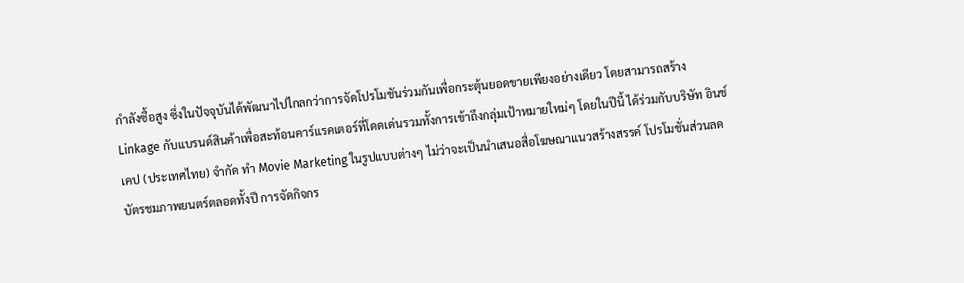กำลังซื้อสูง ซึ่งในปัจจุบันได้พัฒนาไปไกลกว่าการจัดโปรโมชันร่วมกันเพื่อกระตุ้นยอดขายเพียงอย่างเดียว โดยสามารถสร้าง Linkage กับแบรนด์สินค้าเพื่อสะท้อนคาร์แรคเตอร์ที่โดดเด่นรวมทั้งการเข้าถึงกลุ่มเป้าหมายใหม่ๆ โดยในปีนี้ ได้ร่วมกับบริษัท อินช์เคป (ประเทศไทย) จำกัด ทำ Movie Marketing ในรูปแบบต่างๆ ไม่ว่าจะเป็นนำเสนอสื่อโฆษณาแนวสร้างสรรค์ โปรโมชั่นส่วนลดบัตรชมภาพยนตร์ตลอดทั้งปี การจัดกิจกร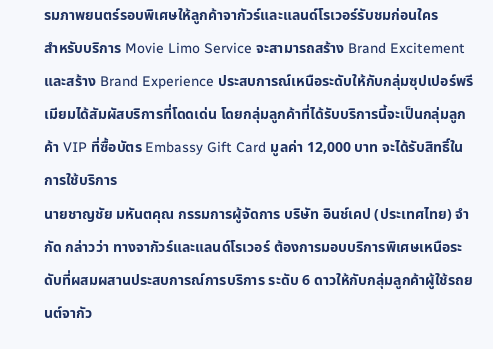รมภาพยนตร์รอบพิเศษให้ลูกค้าจากัวร์และแลนด์โรเวอร์รับชมก่อนใคร
สำหรับบริการ Movie Limo Service จะสามารถสร้าง Brand Excitement และสร้าง Brand Experience ประสบการณ์เหนือระดับให้กับกลุ่มซุปเปอร์พรีเมียมได้สัมผัสบริการที่โดดเด่น โดยกลุ่มลูกค้าที่ได้รับบริการนี้จะเป็นกลุ่มลูกค้า VIP ที่ซื้อบัตร Embassy Gift Card มูลค่า 12,000 บาท จะได้รับสิทธิ์ในการใช้บริการ
นายชาญชัย มหันตคุณ กรรมการผู้จัดการ บริษัท อินช์เคป (ประเทศไทย) จำกัด กล่าวว่า ทางจากัวร์และแลนด์โรเวอร์ ต้องการมอบบริการพิเศษเหนือระดับที่ผสมผสานประสบการณ์การบริการ ระดับ 6 ดาวให้กับกลุ่มลูกค้าผู้ใช้รถยนต์จากัว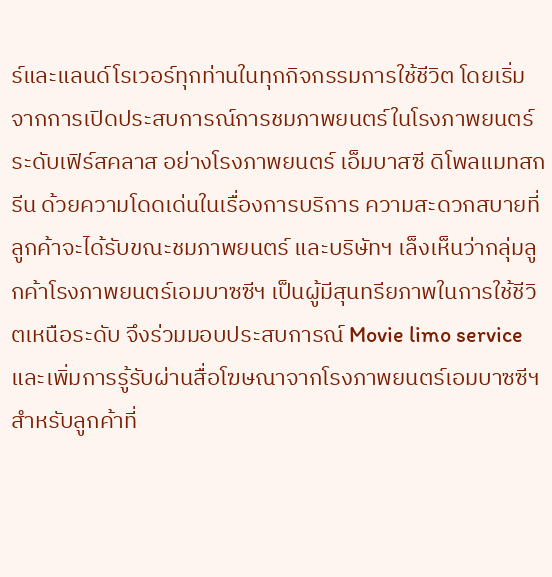ร์และแลนด์โรเวอร์ทุกท่านในทุกกิจกรรมการใช้ชีวิต โดยเริ่มจากการเปิดประสบการณ์การชมภาพยนตร์ในโรงภาพยนตร์ระดับเฟิร์สคลาส อย่างโรงภาพยนตร์ เอ็มบาสซี ดิโพลแมทสกรีน ด้วยความโดดเด่นในเรื่องการบริการ ความสะดวกสบายที่ลูกค้าจะได้รับขณะชมภาพยนตร์ และบริษัทฯ เล็งเห็นว่ากลุ่มลูกค้าโรงภาพยนตร์เอมบาซซีฯ เป็นผู้มีสุนทรียภาพในการใช้ชีวิตเหนือระดับ จึงร่วมมอบประสบการณ์ Movie limo service และเพิ่มการรู้รับผ่านสื่อโฆษณาจากโรงภาพยนตร์เอมบาซซีฯ
สำหรับลูกค้าที่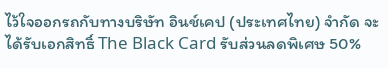ไว้ใจออกรถกับทางบริษัท อินช์เคป (ประเทศไทย) จำกัด จะได้รับเอกสิทธิ์ The Black Card รับส่วนลดพิเศษ 50%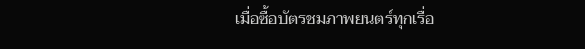เมื่อซื้อบัตรชมภาพยนตร์ทุกเรื่อ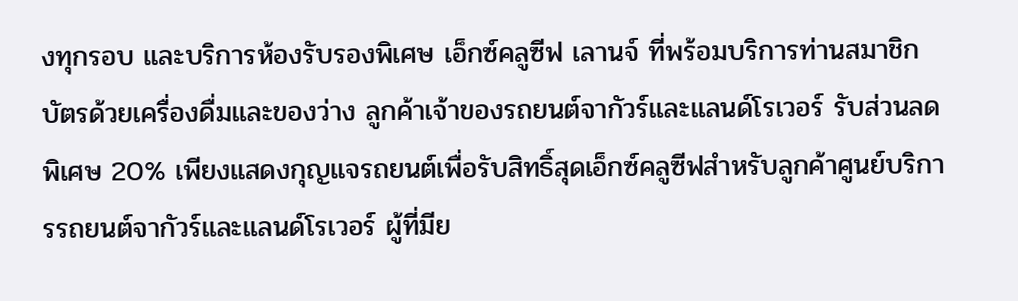งทุกรอบ และบริการห้องรับรองพิเศษ เอ็กซ์คลูซีฟ เลานจ์ ที่พร้อมบริการท่านสมาชิกบัตรด้วยเครื่องดื่มและของว่าง ลูกค้าเจ้าของรถยนต์จากัวร์และแลนด์โรเวอร์ รับส่วนลดพิเศษ 20% เพียงแสดงกุญแจรถยนต์เพื่อรับสิทธิ์สุดเอ็กซ์คลูซีฟสำหรับลูกค้าศูนย์บริการรถยนต์จากัวร์และแลนด์โรเวอร์ ผู้ที่มีย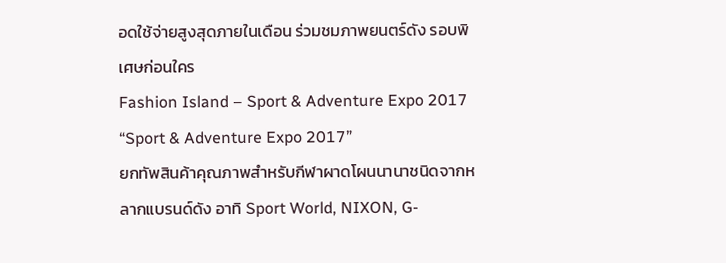อดใช้จ่ายสูงสุดภายในเดือน ร่วมชมภาพยนตร์ดัง รอบพิเศษก่อนใคร
Fashion Island – Sport & Adventure Expo 2017
“Sport & Adventure Expo 2017”
ยกทัพสินค้าคุณภาพสำหรับกีฬาผาดโผนนานาชนิดจากหลากแบรนด์ดัง อาทิ Sport World, NIXON, G-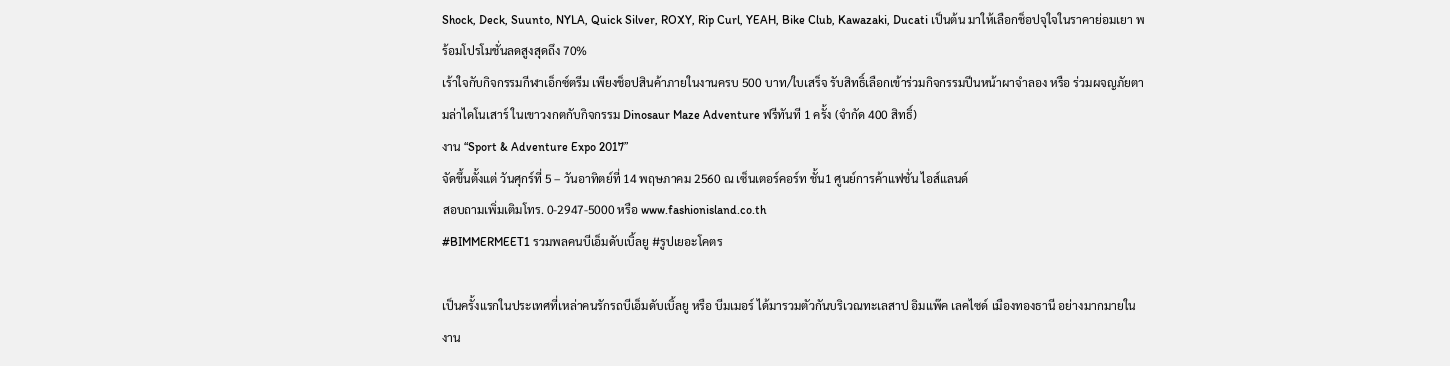Shock, Deck, Suunto, NYLA, Quick Silver, ROXY, Rip Curl, YEAH, Bike Club, Kawazaki, Ducati เป็นต้น มาให้เลือกช็อปจุใจในราคาย่อมเยา พร้อมโปรโมชั่นลดสูงสุดถึง 70%
เร้าใจกับกิจกรรมกีฬาเอ็กซ์ตรีม เพียงช็อปสินค้าภายในงานครบ 500 บาท/ใบเสร็จ รับสิทธิ์เลือกเข้าร่วมกิจกรรมปีนหน้าผาจำลอง หรือ ร่วมผจญภัยตามล่าไดโนเสาร์ ในเขาวงกตกับกิจกรรม Dinosaur Maze Adventure ฟรีทันที 1 ครั้ง (จำกัด 400 สิทธิ์)
งาน “Sport & Adventure Expo 2017”
จัดขึ้นตั้งแต่ วันศุกร์ที่ 5 – วันอาทิตย์ที่ 14 พฤษภาคม 2560 ณ เซ็นเตอร์คอร์ท ชั้น1 ศูนย์การค้าแฟชั่น ไอส์แลนด์
สอบถามเพิ่มเติมโทร. 0-2947-5000 หรือ www.fashionisland.co.th
#BIMMERMEET1 รวมพลคนบีเอ็มดับเบิ้ลยู #รูปเยอะโคตร

เป็นครั้งแรกในประเทศที่เหล่าคนรักรถบีเอ็มดับเบิ้ลยู หรือ บีมเมอร์ ได้มารวมตัวกันบริเวณทะเลสาป อิมแพ๊ค เลคไซด์ เมืองทองธานี อย่างมากมายในงาน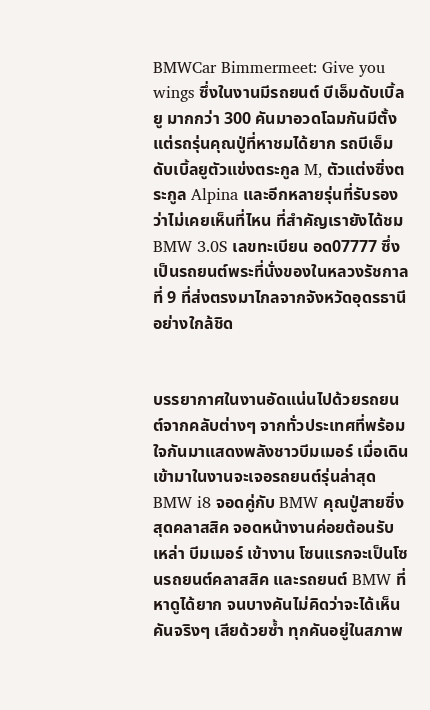BMWCar Bimmermeet: Give you wings ซึ่งในงานมีรถยนต์ บีเอ็มดับเบิ้ลยู มากกว่า 300 คันมาอวดโฉมกันมีตั้งแต่รถรุ่นคุณปู่ที่หาชมได้ยาก รถบีเอ็มดับเบิ้ลยูตัวแข่งตระกูล M, ตัวแต่งซิ่งตระกูล Alpina และอีกหลายรุ่นที่รับรองว่าไม่เคยเห็นที่ไหน ที่สำคัญเรายังได้ชม BMW 3.0S เลขทะเบียน อด07777 ซึ่งเป็นรถยนต์พระที่นั่งของในหลวงรัชกาลที่ 9 ที่ส่งตรงมาไกลจากจังหวัดอุดรธานี อย่างใกล้ชิด


บรรยากาศในงานอัดแน่นไปด้วยรถยนต์จากคลับต่างๆ จากทั่วประเทศที่พร้อมใจกันมาแสดงพลังชาวบีมเมอร์ เมื่อเดินเข้ามาในงานจะเจอรถยนต์รุ่นล่าสุด BMW i8 จอดคู่กับ BMW คุณปู่สายซิ่งสุดคลาสสิค จอดหน้างานค่อยต้อนรับเหล่า บีมเมอร์ เข้างาน โซนแรกจะเป็นโซนรถยนต์คลาสสิค และรถยนต์ BMW ที่หาดูได้ยาก จนบางคันไม่คิดว่าจะได้เห็นคันจริงๆ เสียด้วยซ้ำ ทุกคันอยู่ในสภาพ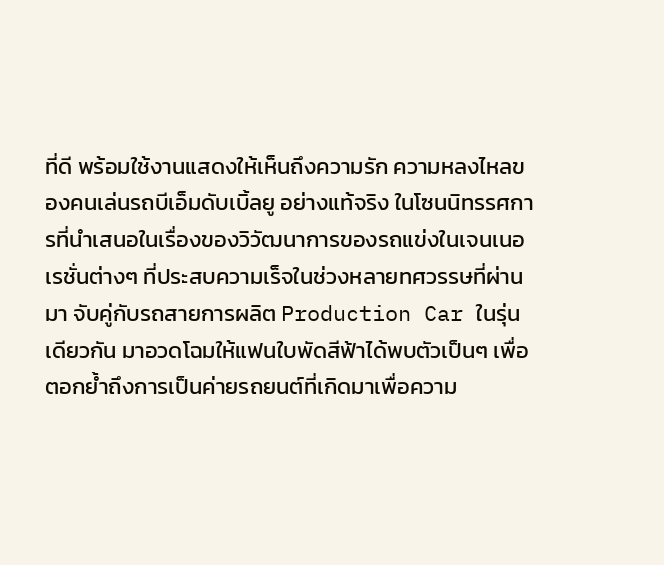ที่ดี พร้อมใช้งานแสดงให้เห็นถึงความรัก ความหลงไหลของคนเล่นรถบีเอ็มดับเบิ้ลยู อย่างแท้จริง ในโซนนิทรรศการที่นำเสนอในเรื่องของวิวัฒนาการของรถแข่งในเจนเนอเรชั่นต่างๆ ที่ประสบความเร็จในช่วงหลายทศวรรษที่ผ่านมา จับคู่กับรถสายการผลิต Production Car ในรุ่นเดียวกัน มาอวดโฉมให้แฟนใบพัดสีฟ้าได้พบตัวเป็นๆ เพื่อตอกย้ำถึงการเป็นค่ายรถยนต์ที่เกิดมาเพื่อความ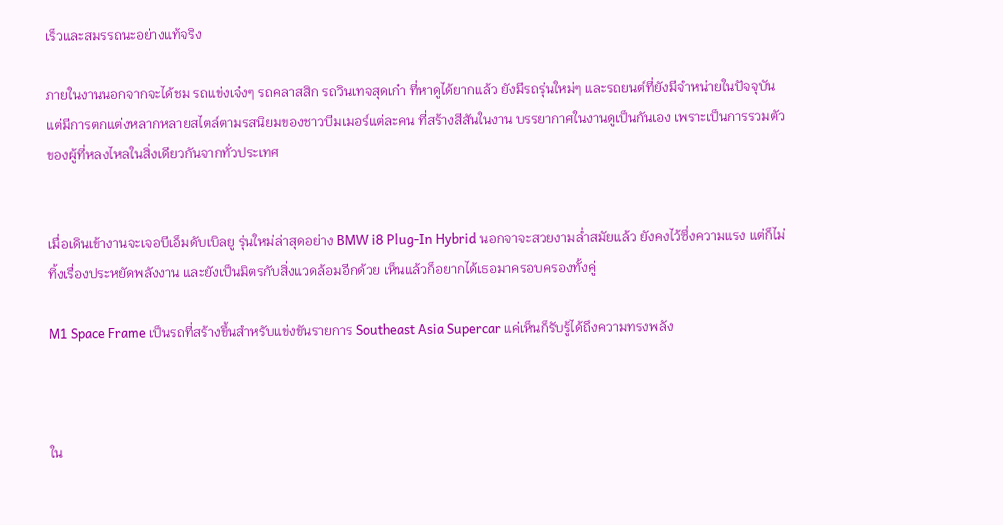เร็วและสมรรถนะอย่างแท้จริง

ภายในงานนอกจากจะได้ชม รถแข่งเจ๋งๆ รถคลาสสิก รถวินเทจสุดเก๋า ที่หาดูได้ยากแล้ว ยังมีรถรุ่นใหม่ๆ และรถยนต์ที่ยังมีจำหน่ายในปัจจุบันแต่มีการตกแต่งหลากหลายสไตล์ตามรสนิยมของชาวบีมเมอร์แต่ละคน ที่สร้างสีสันในงาน บรรยากาศในงานดูเป็นกันเอง เพราะเป็นการรวมตัวของผู้ที่หลงไหลในสิ่งเดียวกันจากทั่วประเทศ


เมื่อเดินเข้างานจะเจอบีเอ็มดับเบิลยู รุ่นใหม่ล่าสุดอย่าง BMW i8 Plug-In Hybrid นอกจาจะสวยงามล่ำสมัยแล้ว ยังคงไว้ซึ่งความแรง แต่ก็ไม่ทิ้งเรื่องประหยัดพลังงาน และยังเป็นมิตรกับสิ่งแวดล้อมอีกด้วย เห็นแล้วก็อยากได้เธอมาครอบครองทั้งคู่

M1 Space Frame เป็นรถที่สร้างขึ้นสำหรับแข่งขันรายการ Southeast Asia Supercar แค่เห็นก็รับรู้ได้ถึงความทรงพลัง



ใน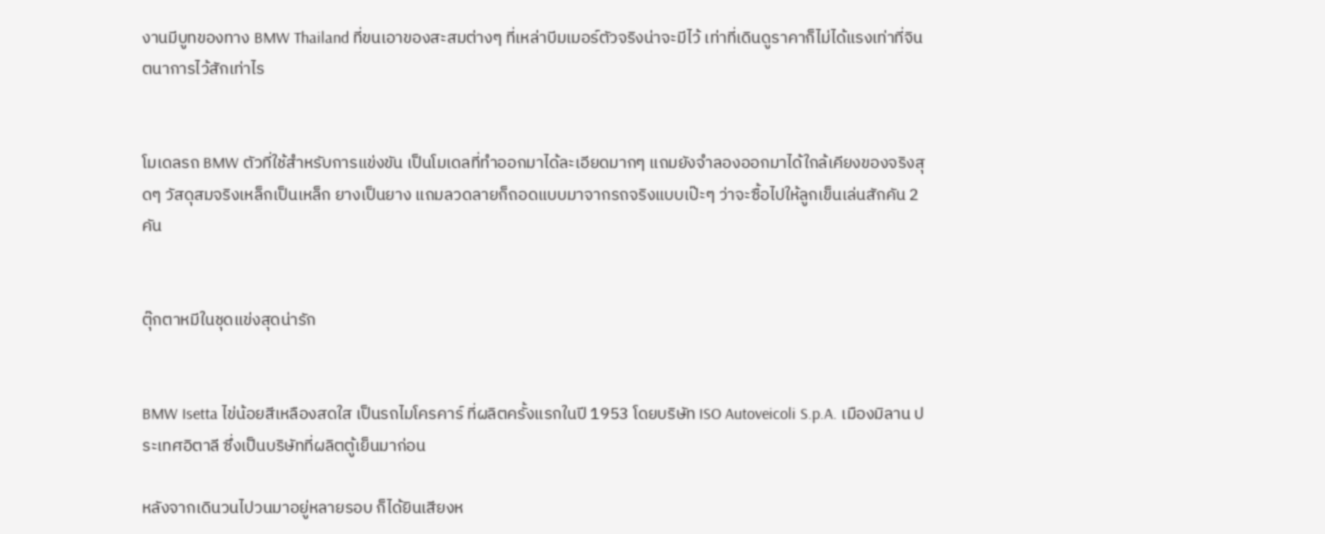งานมีบูทของทาง BMW Thailand ที่ขนเอาของสะสมต่างๆ ที่เหล่าบีมเมอร์ตัวจริงน่าจะมีไว้ เท่าที่เดินดูราคาก็ไม่ได้แรงเท่าที่จินตนาการไว้สักเท่าไร


โมเดลรถ BMW ตัวที่ใช้สำหรับการแข่งขัน เป็นโมเดลที่ทำออกมาได้ละเอียดมากๆ แถมยังจำลองออกมาได้ใกล้เคียงของจริงสุดๆ วัสดุสมจริงเหล็กเป็นเหล็ก ยางเป็นยาง แถมลวดลายก็ถอดแบบมาจากรถจริงแบบเป๊ะๆ ว่าจะซื้อไปให้ลูกเข็นเล่นสักคัน 2คัน


ตุ๊กตาหมีในชุดแข่งสุดน่ารัก


BMW Isetta ไข่น้อยสีเหลืองสดใส เป็นรถไมโครคาร์ ที่ผลิตครั้งแรกในปี 1953 โดยบริษัท ISO Autoveicoli S.p.A. เมืองมิลาน ประเทศอิตาลี ซึ่งเป็นบริษัทที่ผลิตตู้เย็นมาก่อน

หลังจากเดินวนไปวนมาอยู่หลายรอบ ก็ได้ยินเสียงห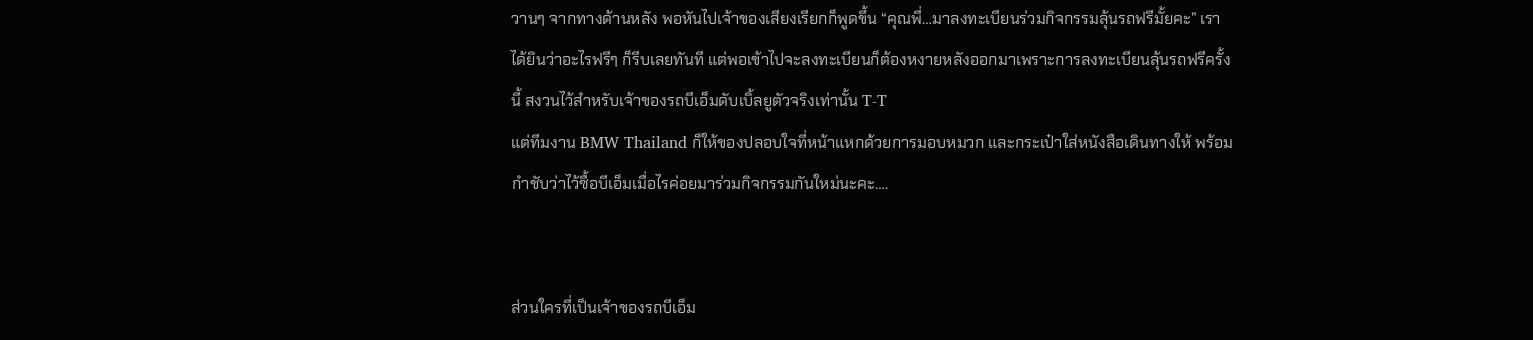วานๆ จากทางด้านหลัง พอหันไปเจ้าของเสียงเรียกก็พูดขึ้น “คุณพี่…มาลงทะเบียนร่วมกิจกรรมลุ้นรถฟรีมั้ยคะ” เราได้ยินว่าอะไรฟรีๆ ก็รีบเลยทันที แต่พอเข้าไปจะลงทะเบียนก็ต้องหงายหลังออกมาเพราะการลงทะเบียนลุ้นรถฟรีครั้งนี้ สงวนไว้สำหรับเจ้าของรถบีเอ็มดับเบิ้ลยูตัวจริงเท่านั้น T-T
แต่ทีมงาน BMW Thailand ก็ให้ของปลอบใจที่หน้าแหกด้วยการมอบหมวก และกระเป๋าใส่หนังสือเดินทางให้ พร้อมกำชับว่าไว้ซื้อบีเอ็มเมื่อไรค่อยมาร่วมกิจกรรมกันใหม่นะคะ….


ส่วนใครที่เป็นเจ้าของรถบีเอ็ม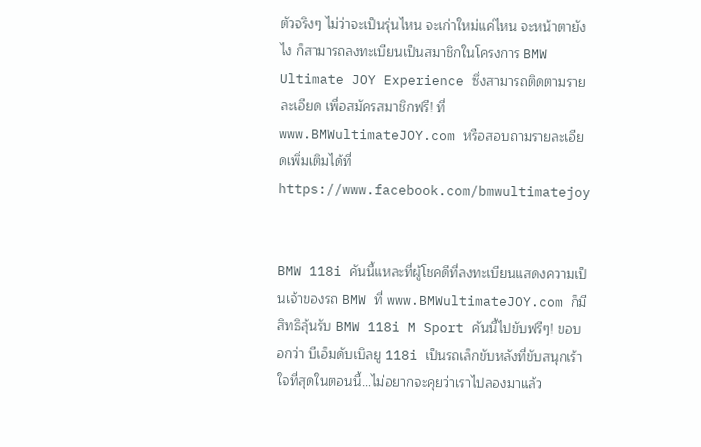ตัวจริงๆ ไม่ว่าจะเป็นรุ่นไหน จะเก่าใหม่แค่ไหน จะหน้าตายังไง ก็สามารถลงทะเบียนเป็นสมาชิกในโครงการ BMW Ultimate JOY Experience ซึ่งสามารถติดตามรายละเอียด เพื่อสมัครสมาชิกฟรี! ที่ www.BMWultimateJOY.com หรือสอบถามรายละเอียดเพิ่มเติมได้ที่ https://www.facebook.com/bmwultimatejoy


BMW 118i คันนี้แหละที่ผู้โชคดีที่ลงทะเบียนแสดงความเป็นเจ้าของรถ BMW ที่ www.BMWultimateJOY.com ก็มีสิทธิลุ้นรับ BMW 118i M Sport คันนี้ไปขับฟรีๆ! ขอบอกว่า บีเอ็มดับเบิลยู 118i เป็นรถเล็กขับหลังที่ขับสนุกเร้าใจที่สุดในตอนนี้…ไม่อยากจะคุยว่าเราไปลองมาแล้ว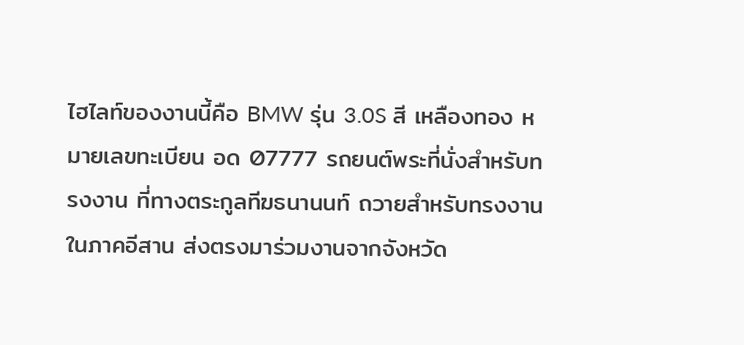ไฮไลท์ของงานนี้คือ BMW รุ่น 3.0S สี เหลืองทอง หมายเลขทะเบียน อด 07777 รถยนต์พระที่นั่งสำหรับทรงงาน ที่ทางตระกูลทีฆธนานนท์ ถวายสำหรับทรงงานในภาคอีสาน ส่งตรงมาร่วมงานจากจังหวัด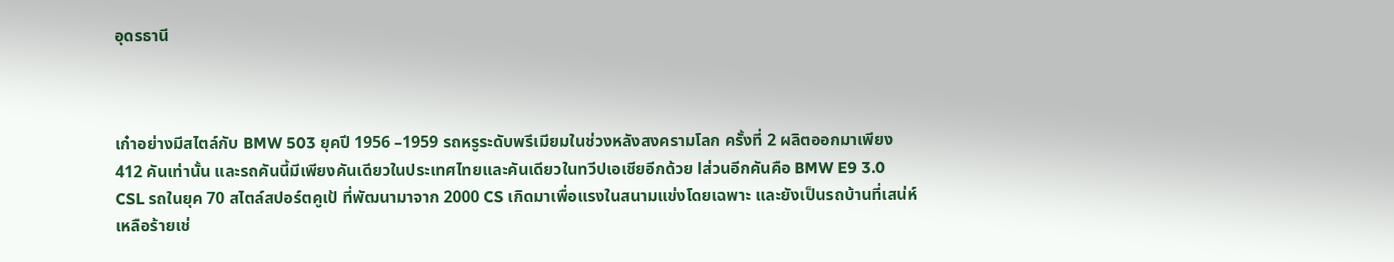อุดรธานี



เก๋าอย่างมีสไตล์กับ BMW 503 ยุคปี 1956 –1959 รถหรูระดับพรีเมียมในช่วงหลังสงครามโลก ครั้งที่ 2 ผลิตออกมาเพียง 412 คันเท่านั้น และรถคันนี้มีเพียงคันเดียวในประเทศไทยและคันเดียวในทวีปเอเชียอีกด้วย lส่วนอีกคันคือ BMW E9 3.0 CSL รถในยุค 70 สไตล์สปอร์ตคูเป้ ที่พัฒนามาจาก 2000 CS เกิดมาเพื่อแรงในสนามแข่งโดยเฉพาะ และยังเป็นรถบ้านที่เสน่ห์เหลือร้ายเช่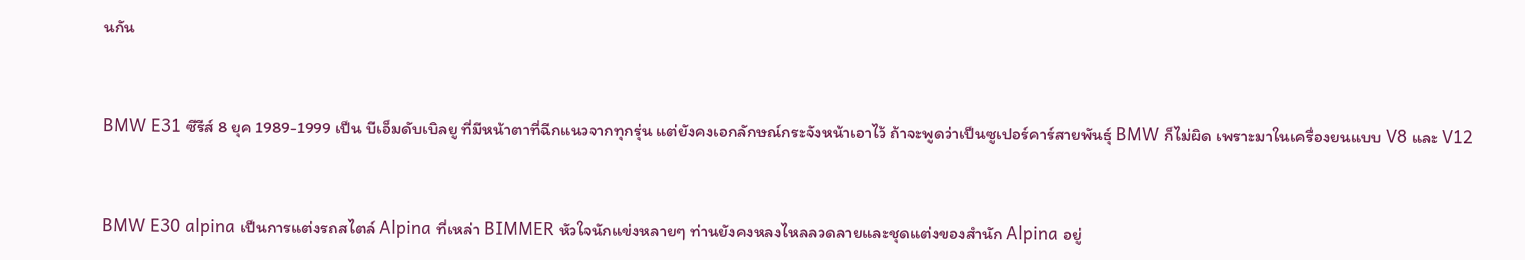นกัน


BMW E31 ซีรีส์ 8 ยุค 1989-1999 เป็น บีเอ็มดับเบิลยู ที่มีหน้าตาที่ฉีกแนวจากทุกรุ่น แต่ยังคงเอกลักษณ์กระจังหน้าเอาไว้ ถ้าจะพูดว่าเป็นซูเปอร์คาร์สายพันธุ์ BMW ก็ไม่ผิด เพราะมาในเครื่องยนแบบ V8 และ V12


BMW E30 alpina เป็นการแต่งรถสไตล์ Alpina ที่เหล่า BIMMER หัวใจนักแข่งหลายๆ ท่านยังคงหลงไหลลวดลายและชุดแต่งของสำนัก Alpina อยู่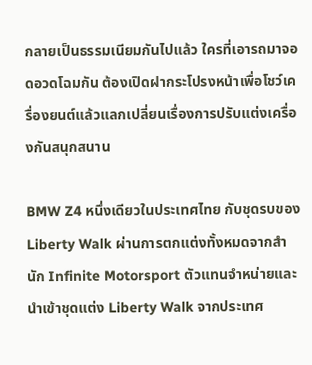กลายเป็นธรรมเนียมกันไปแล้ว ใครที่เอารถมาจอดอวดโฉมกัน ต้องเปิดฝากระโปรงหน้าเพื่อโชว์เครื่องยนต์แล้วแลกเปลี่ยนเรื่องการปรับแต่งเครื่องกันสนุกสนาน

BMW Z4 หนึ่งเดียวในประเทศไทย กับชุดรบของ Liberty Walk ผ่านการตกแต่งทั้งหมดจากสำนัก Infinite Motorsport ตัวแทนจำหน่ายและนำเข้าชุดแต่ง Liberty Walk จากประเทศ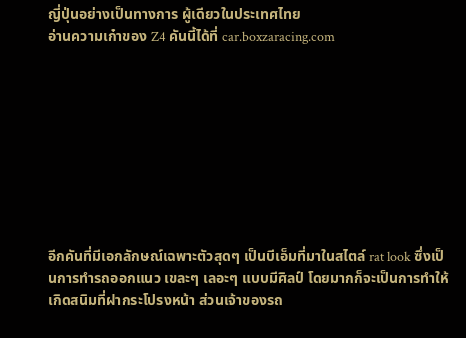ญี่ปุ่นอย่างเป็นทางการ ผู้เดียวในประเทศไทย
อ่านความเก๋าของ Z4 คันนี้ได้ที่ car.boxzaracing.com









อีกคันที่มีเอกลักษณ์เฉพาะตัวสุดๆ เป็นบีเอ็มที่มาในสไตล์ rat look ซึ่งเป็นการทำรถออกแนว เขละๆ เลอะๆ แบบมีศิลป์ โดยมากก็จะเป็นการทำให้เกิดสนิมที่ฝากระโปรงหน้า ส่วนเจ้าของรถ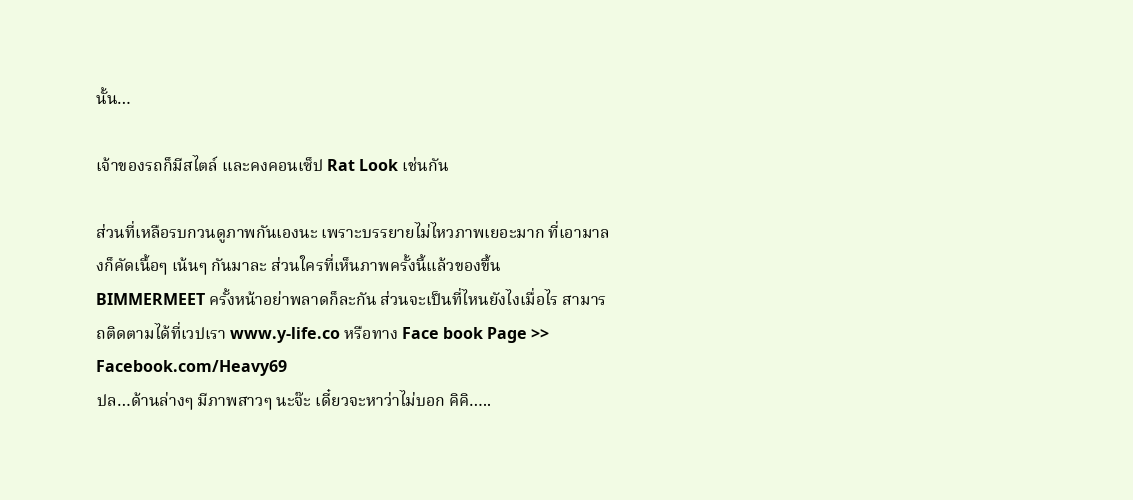นั้น…

เจ้าของรถก็มีสไตล์ และคงคอนเซ็ป Rat Look เช่นกัน

ส่วนที่เหลือรบกวนดูภาพกันเองนะ เพราะบรรยายไม่ไหวภาพเยอะมาก ที่เอามาลงก็คัดเนื้อๆ เน้นๆ กันมาละ ส่วนใครที่เห็นภาพครั้งนี้แล้วของขึ้น BIMMERMEET ครั้งหน้าอย่าพลาดก็ละกัน ส่วนจะเป็นที่ไหนยังไงเมื่อไร สามารถติดตามได้ที่เวปเรา www.y-life.co หรือทาง Face book Page >> Facebook.com/Heavy69
ปล…ด้านล่างๆ มีภาพสาวๆ นะจ๊ะ เดี๋ยวจะหาว่าไม่บอก คิคิ…..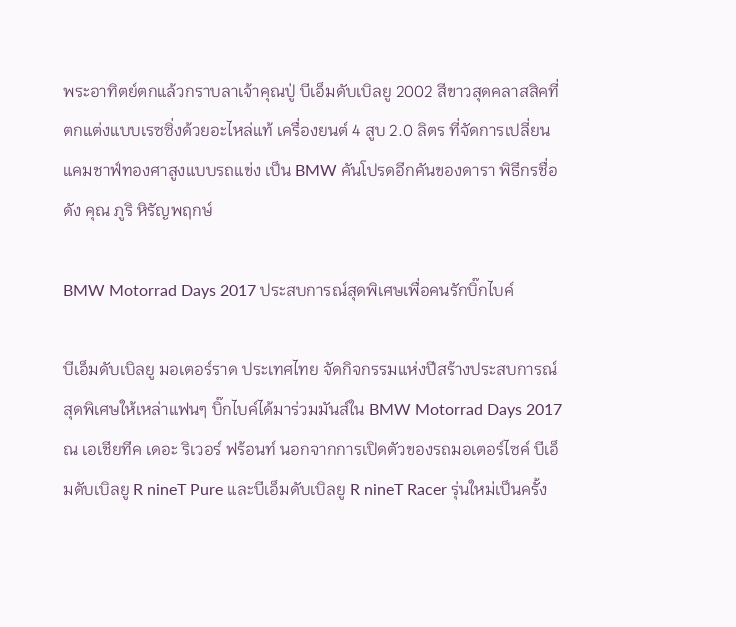พระอาทิตย์ตกแล้วกราบลาเจ้าคุณปู่ บีเอ็มดับเบิลยู 2002 สีขาวสุดคลาสสิคที่ตกแต่งแบบเรซซิ่งด้วยอะไหล่แท้ เครื่องยนต์ 4 สูบ 2.0 ลิตร ที่จัดการเปลี่ยนแคมชาฟ์ทองศาสูงแบบรถแข่ง เป็น BMW คันโปรดอีกคันของดารา พิธีกรชื่อดัง คุณ ภูริ หิรัญพฤกษ์

BMW Motorrad Days 2017 ประสบการณ์สุดพิเศษเพื่อคนรักบิ๊กไบค์

บีเอ็มดับเบิลยู มอเตอร์ราด ประเทศไทย จัดกิจกรรมแห่งปีสร้างประสบการณ์สุดพิเศษให้เหล่าแฟนๆ บิ๊กไบค์ได้มาร่วมมันส์ใน BMW Motorrad Days 2017 ณ เอเชียทีค เดอะ ริเวอร์ ฟร้อนท์ นอกจากการเปิดตัวของรถมอเตอร์ไซค์ บีเอ็มดับเบิลยู R nineT Pure และบีเอ็มดับเบิลยู R nineT Racer รุ่นใหม่เป็นครั้ง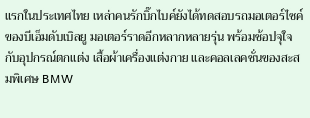แรกในประเทศไทย เหล่าคนรักบิ๊กไบค์ยังได้ทดสอบรถมอเตอร์ไซค์ของบีเอ็มดับเบิลยู มอเตอร์ราดอีกหลากหลายรุ่น พร้อมช้อปจุใจกับอุปกรณ์ตกแต่ง เสื้อผ้าเครื่องแต่งกาย และคอลเลคชั่นของสะสมพิเศษ BMW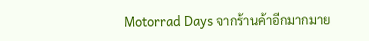Motorrad Days จากร้านค้าอีกมากมาย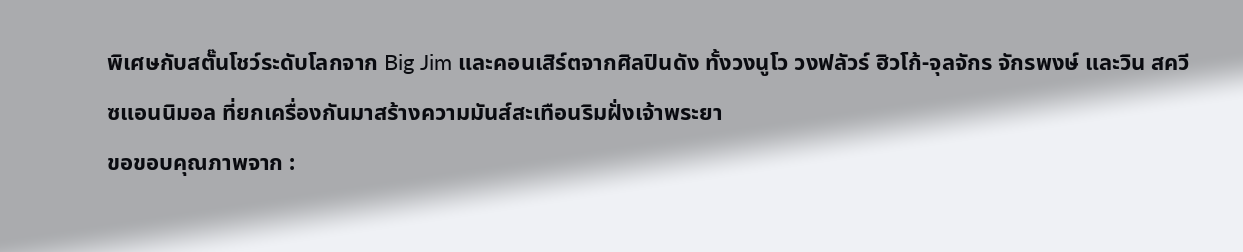พิเศษกับสตั๊นโชว์ระดับโลกจาก Big Jim และคอนเสิร์ตจากศิลปินดัง ทั้งวงนูโว วงฟลัวร์ ฮิวโก้-จุลจักร จักรพงษ์ และวิน สควีซแอนนิมอล ที่ยกเครื่องกันมาสร้างความมันส์สะเทือนริมฝั่งเจ้าพระยา
ขอขอบคุณภาพจาก :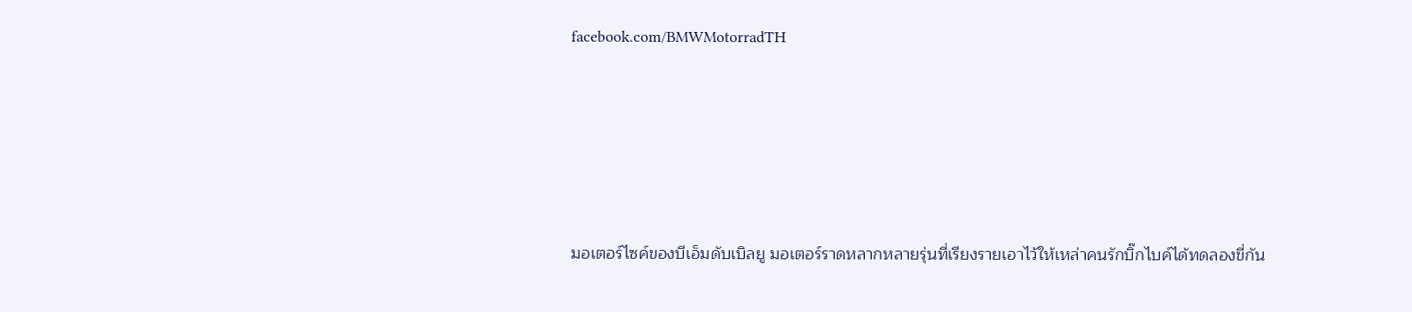facebook.com/BMWMotorradTH







มอเตอร์ไซค์ของบีเอ็มดับเบิลยู มอเตอร์ราดหลากหลายรุ่นที่เรียงรายเอาไว้ให้เหล่าคนรักบิ๊กไบค์ได้ทดลองขี่กัน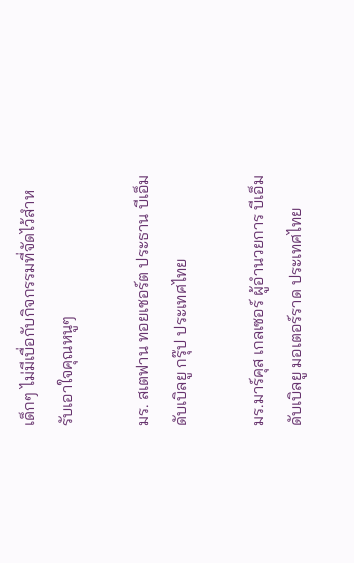เด็กๆ ไม่มีเบื่อกับกิจกรรมที่จัดไว้สำหรับเอาใจคุณหนูๆ

มร. สเตฟาน ทอยเชอร์ต ประธาน บีเอ็มดับเบิลยู กรุ๊ป ประเทศไทย

มร.มาร์คุส เกลเซอร์ ผู้อำนวยการ บีเอ็มดับเบิลยู มอเตอร์ราด ประเทศไทย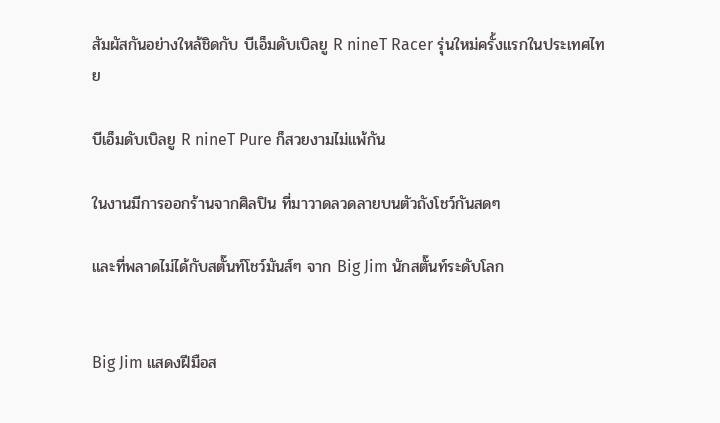สัมผัสกันอย่างใหล้ชิดกับ บีเอ็มดับเบิลยู R nineT Racer รุ่นใหม่ครั้งแรกในประเทศไทย

บีเอ็มดับเบิลยู R nineT Pure ก็สวยงามไม่แพ้กัน

ในงานมีการออกร้านจากศิลปิน ที่มาวาดลวดลายบนตัวถังโชว์กันสดๆ

และที่พลาดไม่ได้กับสตั๊นท์โชว์มันส์ๆ จาก Big Jim นักสตั๊นท์ระดับโลก


Big Jim แสดงฝีมือส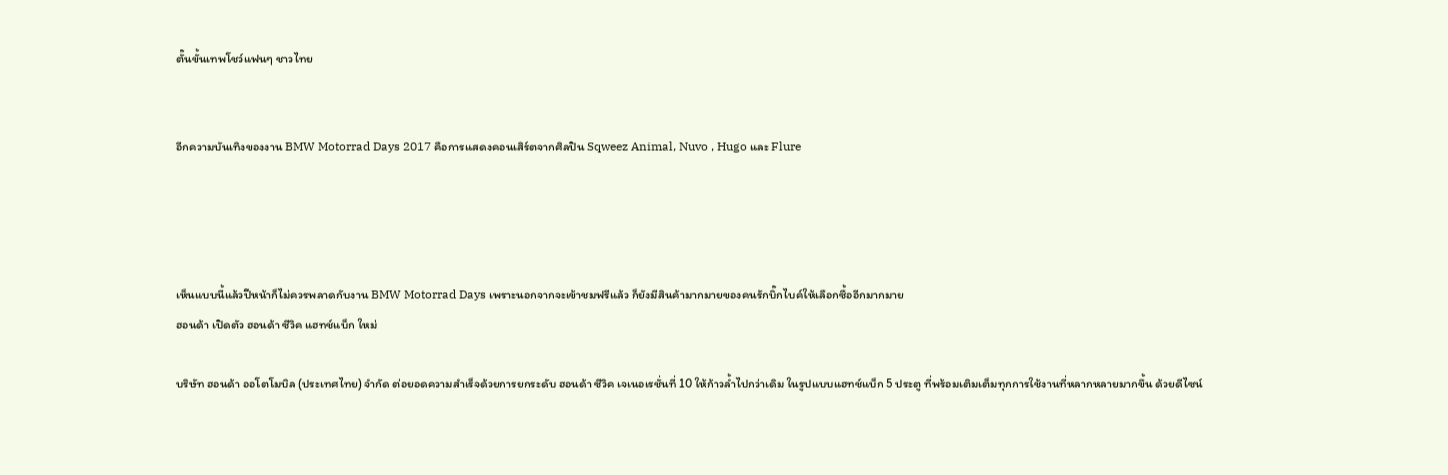ตั๊นขั้นเทพโชว์แฟนๆ ชาวไทย


อีกความบันเทิงของงาน BMW Motorrad Days 2017 คือการแสดงคอนเสิร์ตจากศิลปิน Sqweez Animal, Nuvo , Hugo และ Flure




เห็นแบบนี้แล้วปีหน้าก็ไม่ควรพลาดกับงาน BMW Motorrad Days เพราะนอกจากจะเข้าชมฟรีแล้ว ก็ยังมีสินค้ามากมายของคนรักบิ๊กไบค์ให้เลือกซื้ออีกมากมาย
ฮอนด้า เปิดตัว ฮอนด้า ซีวิค แฮทช์แบ็ก ใหม่

บริษัท ฮอนด้า ออโตโมบิล (ประเทศไทย) จำกัด ต่อยอดความสำเร็จด้วยการยกระดับ ฮอนด้า ซีวิค เจเนอเรชั่นที่ 10 ให้ก้าวล้ำไปกว่าเดิม ในรูปแบบแฮทช์แบ็ก 5 ประตู ที่พร้อมเติมเต็มทุกการใช้งานที่หลากหลายมากขึ้น ด้วยดีไซน์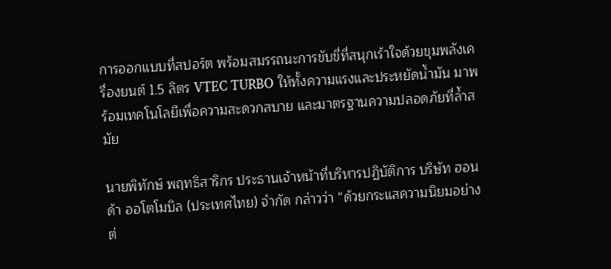การออกแบบที่สปอร์ต พร้อมสมรรถนะการขับขี่ที่สนุกเร้าใจด้วยขุมพลังเครื่องยนต์ 1.5 ลิตร VTEC TURBO ให้ทั้งความแรงและประหยัดน้ำมัน มาพร้อมเทคโนโลยีเพื่อความสะดวกสบาย และมาตรฐานความปลอดภัยที่ล้ำสมัย

นายพิทักษ์ พฤทธิสาริกร ประธานเจ้าหน้าที่บริหารปฏิบัติการ บริษัท ฮอนด้า ออโตโมบิล (ประเทศไทย) จำกัด กล่าวว่า “ด้วยกระแสความนิยมอย่างต่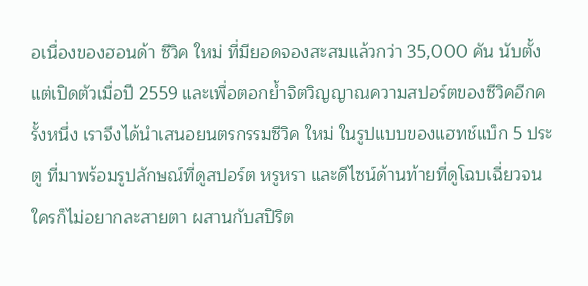อเนื่องของฮอนด้า ซีวิค ใหม่ ที่มียอดจองสะสมแล้วกว่า 35,000 คัน นับตั้งแต่เปิดตัวเมื่อปี 2559 และเพื่อตอกย้ำจิตวิญญาณความสปอร์ตของซีวิคอีกครั้งหนึ่ง เราจึงได้นำเสนอยนตรกรรมซีวิค ใหม่ ในรูปแบบของแฮทช์แบ็ก 5 ประตู ที่มาพร้อมรูปลักษณ์ที่ดูสปอร์ต หรูหรา และดีไซน์ด้านท้ายที่ดูโฉบเฉี่ยวจนใครก็ไม่อยากละสายตา ผสานกับสปิริต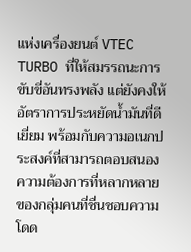แห่งเครื่องยนต์ VTEC TURBO ที่ให้สมรรถนะการขับขี่อันทรงพลัง แต่ยังคงให้อัตราการประหยัดน้ำมันที่ดีเยี่ยม พร้อมกับความอเนกประสงค์ที่สามารถตอบสนองความต้องการที่หลากหลายของกลุ่มคนที่ชื่นชอบความโดด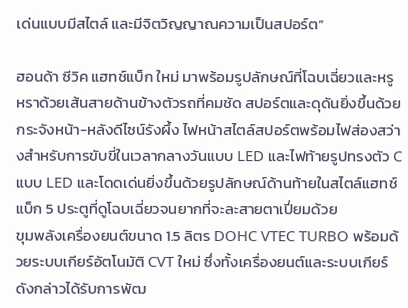เด่นแบบมีสไตล์ และมีจิตวิญญาณความเป็นสปอร์ต”

ฮอนด้า ซีวิค แฮทช์แบ็ก ใหม่ มาพร้อมรูปลักษณ์ที่โฉบเฉี่ยวและหรูหราด้วยเส้นสายด้านข้างตัวรถที่คมชัด สปอร์ตและดุดันยิ่งขึ้นด้วยกระจังหน้า-หลังดีไซน์รังผึ้ง ไฟหน้าสไตล์สปอร์ตพร้อมไฟส่องสว่างสำหรับการขับขี่ในเวลากลางวันแบบ LED และไฟท้ายรูปทรงตัว C แบบ LED และโดดเด่นยิ่งขึ้นด้วยรูปลักษณ์ด้านท้ายในสไตล์แฮทช์แบ็ก 5 ประตูที่ดูโฉบเฉี่ยวจนยากที่จะละสายตาเปี่ยมด้วย
ขุมพลังเครื่องยนต์ขนาด 1.5 ลิตร DOHC VTEC TURBO พร้อมด้วยระบบเกียร์อัตโนมัติ CVT ใหม่ ซึ่งทั้งเครื่องยนต์และระบบเกียร์ดังกล่าวได้รับการพัฒ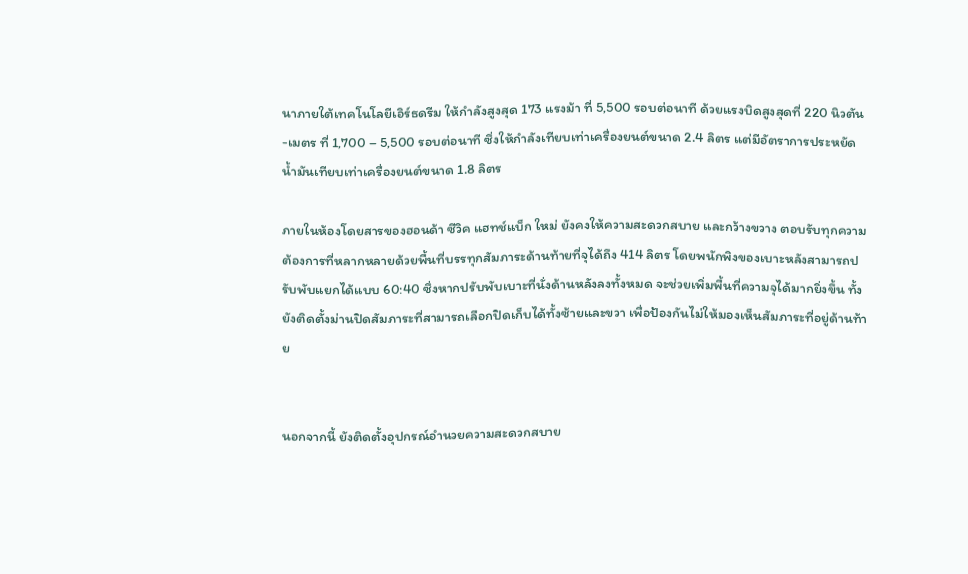นาภายใต้เทคโนโลยีเอิร์ธดรีม ให้กำลังสูงสุด 173 แรงม้า ที่ 5,500 รอบต่อนาที ด้วยแรงบิดสูงสุดที่ 220 นิวตัน-เมตร ที่ 1,700 – 5,500 รอบต่อนาที ซึ่งให้กำลังเทียบเท่าเครื่องยนต์ขนาด 2.4 ลิตร แต่มีอัตราการประหยัดน้ำมันเทียบเท่าเครื่องยนต์ขนาด 1.8 ลิตร

ภายในห้องโดยสารของฮอนด้า ซีวิค แฮทช์แบ็ก ใหม่ ยังคงให้ความสะดวกสบาย และกว้างขวาง ตอบรับทุกความต้องการที่หลากหลายด้วยพื้นที่บรรทุกสัมภาระด้านท้ายที่จุได้ถึง 414 ลิตร โดยพนักพิงของเบาะหลังสามารถปรับพับแยกได้แบบ 60:40 ซึ่งหากปรับพับเบาะที่นั่งด้านหลังลงทั้งหมด จะช่วยเพิ่มพื้นที่ความจุได้มากยิ่งขึ้น ทั้งยังติดตั้งม่านปิดสัมภาระที่สามารถเลือกปิดเก็บได้ทั้งซ้ายและขวา เพื่อป้องกันไม่ให้มองเห็นสัมภาระที่อยู่ด้านท้าย


นอกจากนี้ ยังติดตั้งอุปกรณ์อำนวยความสะดวกสบาย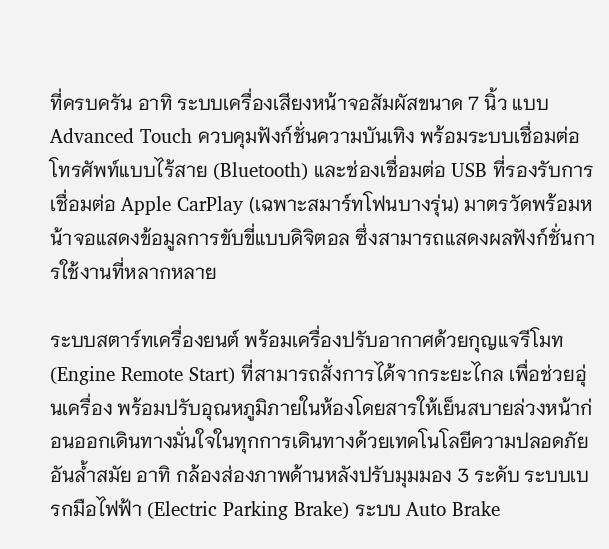ที่ครบครัน อาทิ ระบบเครื่องเสียงหน้าจอสัมผัสขนาด 7 นิ้ว แบบ Advanced Touch ควบคุมฟังก์ชั่นความบันเทิง พร้อมระบบเชื่อมต่อโทรศัพท์แบบไร้สาย (Bluetooth) และช่องเชื่อมต่อ USB ที่รองรับการเชื่อมต่อ Apple CarPlay (เฉพาะสมาร์ทโฟนบางรุ่น) มาตรวัดพร้อมหน้าจอแสดงข้อมูลการขับขี่แบบดิจิตอล ซึ่งสามารถแสดงผลฟังก์ชั่นการใช้งานที่หลากหลาย

ระบบสตาร์ทเครื่องยนต์ พร้อมเครื่องปรับอากาศด้วยกุญแจรีโมท (Engine Remote Start) ที่สามารถสั่งการได้จากระยะไกล เพื่อช่วยอุ่นเครื่อง พร้อมปรับอุณหภูมิภายในห้องโดยสารให้เย็นสบายล่วงหน้าก่อนออกเดินทางมั่นใจในทุกการเดินทางด้วยเทคโนโลยีความปลอดภัยอันล้ำสมัย อาทิ กล้องส่องภาพด้านหลังปรับมุมมอง 3 ระดับ ระบบเบรกมือไฟฟ้า (Electric Parking Brake) ระบบ Auto Brake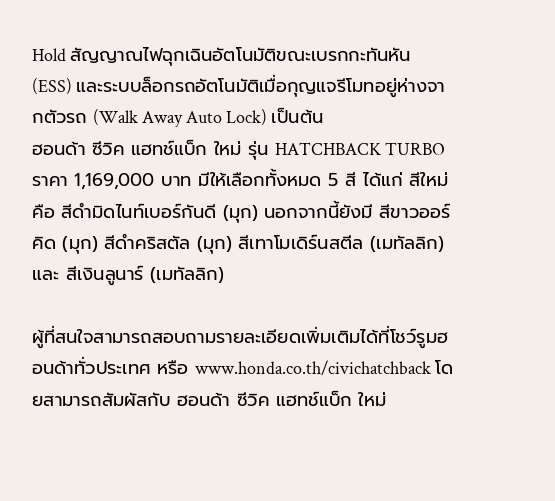Hold สัญญาณไฟฉุกเฉินอัตโนมัติขณะเบรกกะทันหัน (ESS) และระบบล็อกรถอัตโนมัติเมื่อกุญแจรีโมทอยู่ห่างจากตัวรถ (Walk Away Auto Lock) เป็นต้น
ฮอนด้า ซีวิค แฮทช์แบ็ก ใหม่ รุ่น HATCHBACK TURBO ราคา 1,169,000 บาท มีให้เลือกทั้งหมด 5 สี ได้แก่ สีใหม่ คือ สีดำมิดไนท์เบอร์กันดี (มุก) นอกจากนี้ยังมี สีขาวออร์คิด (มุก) สีดำคริสตัล (มุก) สีเทาโมเดิร์นสตีล (เมทัลลิก) และ สีเงินลูนาร์ (เมทัลลิก)

ผู้ที่สนใจสามารถสอบถามรายละเอียดเพิ่มเติมได้ที่โชว์รูมฮอนด้าทั่วประเทศ หรือ www.honda.co.th/civichatchback โดยสามารถสัมผัสกับ ฮอนด้า ซีวิค แฮทช์แบ็ก ใหม่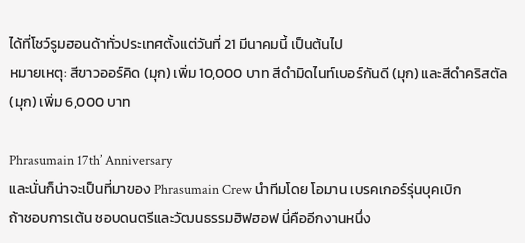ได้ที่โชว์รูมฮอนด้าทั่วประเทศตั้งแต่วันที่ 21 มีนาคมนี้ เป็นต้นไป
หมายเหตุ: สีขาวออร์คิด (มุก) เพิ่ม 10,000 บาท สีดำมิดไนท์เบอร์กันดี (มุก) และสีดำคริสตัล (มุก) เพิ่ม 6,000 บาท

Phrasumain 17th’ Anniversary
และนั่นก็น่าจะเป็นที่มาของ Phrasumain Crew นำทีมโดย โอมาน เบรคเกอร์รุ่นบุคเบิก
ถ้าชอบการเต้น ชอบดนตรีและวัฒนธรรมฮิฟฮอฟ นี่คืออีกงานหนึ่ง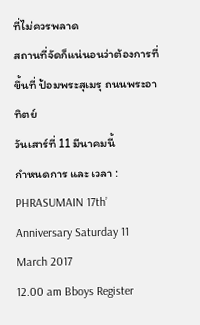ที่ไม่ควรพลาด
สถานที่จัดก็แน่นอนว่าต้องการที่ขึ้นที่ ป้อมพระสุเมรุ ถนนพระอาทิตย์
วันเสาร์ที่ 11 มีนาคมนี้
กำหนดการ และ เวลา :
PHRASUMAIN 17th’ Anniversary Saturday 11 March 2017
12.00 am Bboys Register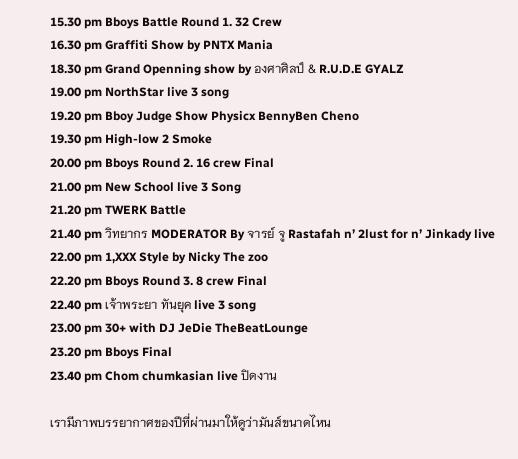15.30 pm Bboys Battle Round 1. 32 Crew
16.30 pm Graffiti Show by PNTX Mania
18.30 pm Grand Openning show by องศาศิลป์ & R.U.D.E GYALZ
19.00 pm NorthStar live 3 song
19.20 pm Bboy Judge Show Physicx BennyBen Cheno
19.30 pm High-low 2 Smoke
20.00 pm Bboys Round 2. 16 crew Final
21.00 pm New School live 3 Song
21.20 pm TWERK Battle
21.40 pm วิทยากร MODERATOR By จารย์ จู Rastafah n’ 2lust for n’ Jinkady live
22.00 pm 1,XXX Style by Nicky The zoo
22.20 pm Bboys Round 3. 8 crew Final
22.40 pm เจ้าพระยา ทันยุค live 3 song
23.00 pm 30+ with DJ JeDie TheBeatLounge
23.20 pm Bboys Final
23.40 pm Chom chumkasian live ปิดงาน

เรามีภาพบรรยากาศของปีที่ผ่านมาให้ดูว่ามันส์ขนาดไหน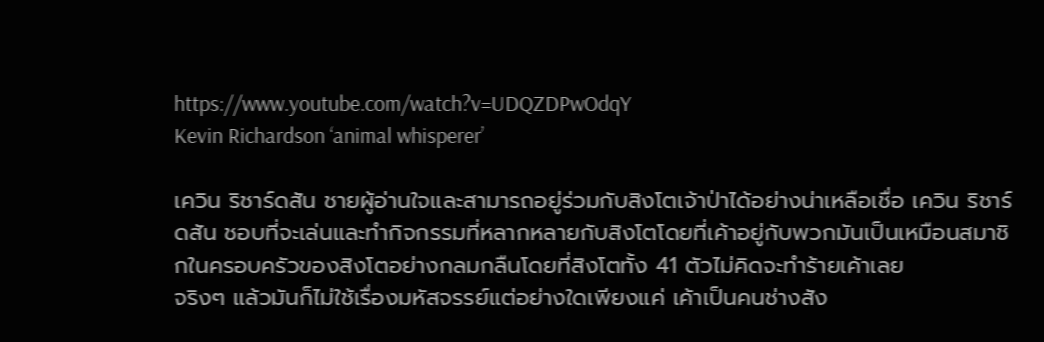https://www.youtube.com/watch?v=UDQZDPwOdqY
Kevin Richardson ‘animal whisperer’

เควิน ริชาร์ดสัน ชายผู้อ่านใจและสามารถอยู่ร่วมกับสิงโตเจ้าป่าได้อย่างน่าเหลือเชื่อ เควิน ริชาร์ดสัน ชอบที่จะเล่นและทำกิจกรรมที่หลากหลายกับสิงโตโดยที่เค้าอยู่กับพวกมันเป็นเหมือนสมาชิกในครอบครัวของสิงโตอย่างกลมกลืนโดยที่สิงโตทั้ง 41 ตัวไม่คิดจะทำร้ายเค้าเลย
จริงๆ แล้วมันก็ไม่ใช้เรื่องมหัสจรรย์แต่อย่างใดเพียงแค่ เค้าเป็นคนช่างสัง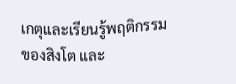เกตุและเรียนรู้พฤติกรรมของสิงโต และ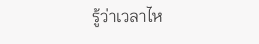รู้ว่าเวลาไห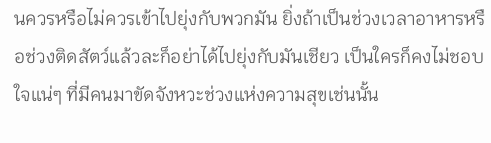นควรหรือไม่ควรเข้าไปยุ่งกับพวกมัน ยิ่งถ้าเป็นช่วงเวลาอาหารหรือช่วงติดสัตว์แล้วละก็อย่าได้ไปยุ่งกับมันเชียว เป็นใครก็คงไม่ชอบใจแน่ๆ ที่มีคนมาขัดจังหวะช่วงแห่งความสุขเช่นนั้น